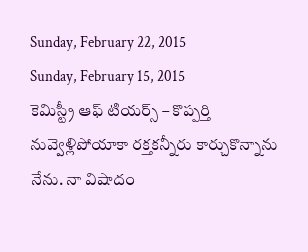Sunday, February 22, 2015
Sunday, February 15, 2015
కెమిస్ట్రీ ఆఫ్ టియర్స్ – కొప్పర్తి
నువ్వెళ్లిపోయాకా రక్తకన్నీరు కార్చుకొన్నాను
నేను. నా విషాదం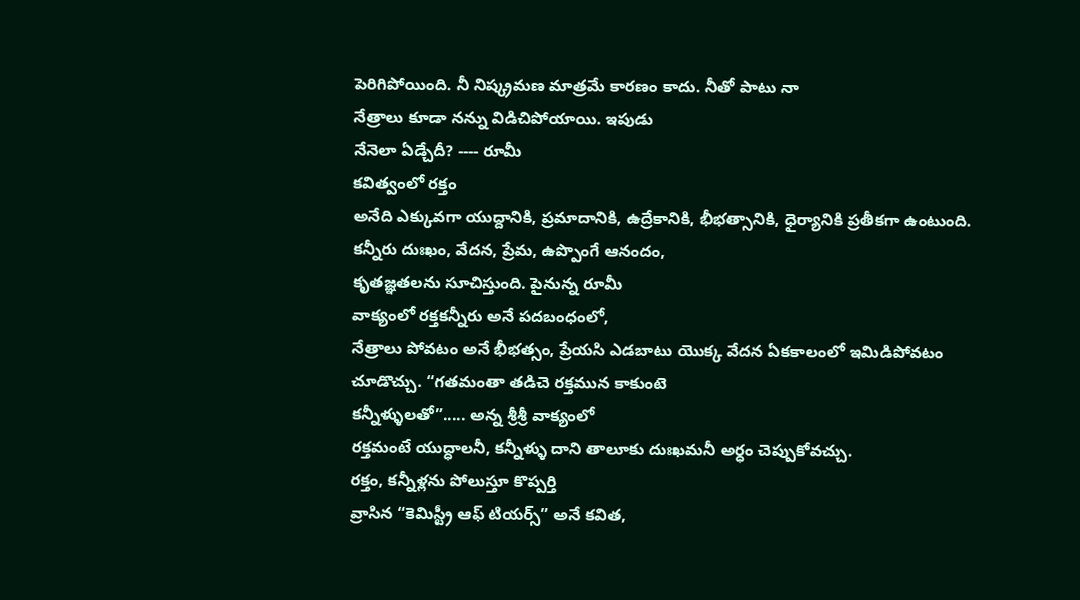పెరిగిపోయింది. నీ నిష్క్రమణ మాత్రమే కారణం కాదు. నీతో పాటు నా
నేత్రాలు కూడా నన్ను విడిచిపోయాయి. ఇపుడు
నేనెలా ఏడ్చేదీ? ---- రూమీ
కవిత్వంలో రక్తం
అనేది ఎక్కువగా యుద్దానికి, ప్రమాదానికి, ఉద్రేకానికి, భీభత్సానికి, ధైర్యానికి ప్రతీకగా ఉంటుంది. కన్నీరు దుఃఖం, వేదన, ప్రేమ, ఉప్పొంగే ఆనందం,
కృతజ్ఞతలను సూచిస్తుంది. పైనున్న రూమీ
వాక్యంలో రక్తకన్నీరు అనే పదబంధంలో,
నేత్రాలు పోవటం అనే భీభత్సం, ప్రేయసి ఎడబాటు యొక్క వేదన ఏకకాలంలో ఇమిడిపోవటం
చూడొచ్చు. “గతమంతా తడిచె రక్తమున కాకుంటె
కన్నీళ్ళులతో”..... అన్న శ్రీశ్రీ వాక్యంలో
రక్తమంటే యుద్ధాలనీ, కన్నీళ్ళు దాని తాలూకు దుఃఖమనీ అర్ధం చెప్పుకోవచ్చు.
రక్తం, కన్నీళ్లను పోలుస్తూ కొప్పర్తి
వ్రాసిన “కెమిస్ట్రీ ఆఫ్ టియర్స్” అనే కవిత,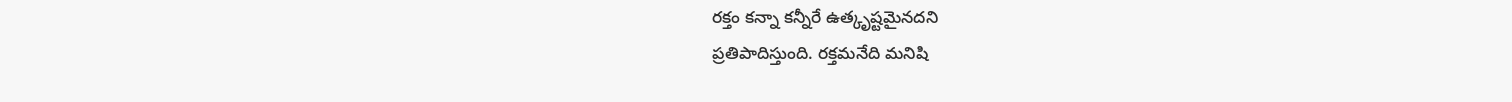రక్తం కన్నా కన్నీరే ఉత్కృష్టమైనదని
ప్రతిపాదిస్తుంది. రక్తమనేది మనిషి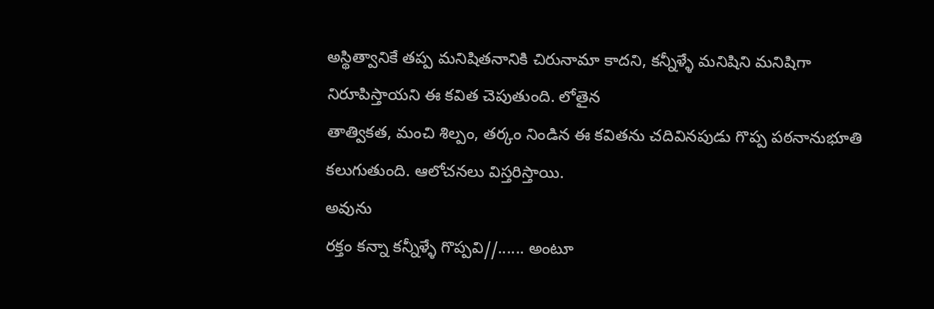అస్థిత్వానికే తప్ప మనిషితనానికి చిరునామా కాదని, కన్నీళ్ళే మనిషిని మనిషిగా
నిరూపిస్తాయని ఈ కవిత చెపుతుంది. లోతైన
తాత్వికత, మంచి శిల్పం, తర్కం నిండిన ఈ కవితను చదివినపుడు గొప్ప పఠనానుభూతి
కలుగుతుంది. ఆలోచనలు విస్తరిస్తాయి.
అవును
రక్తం కన్నా కన్నీళ్ళే గొప్పవి//...... అంటూ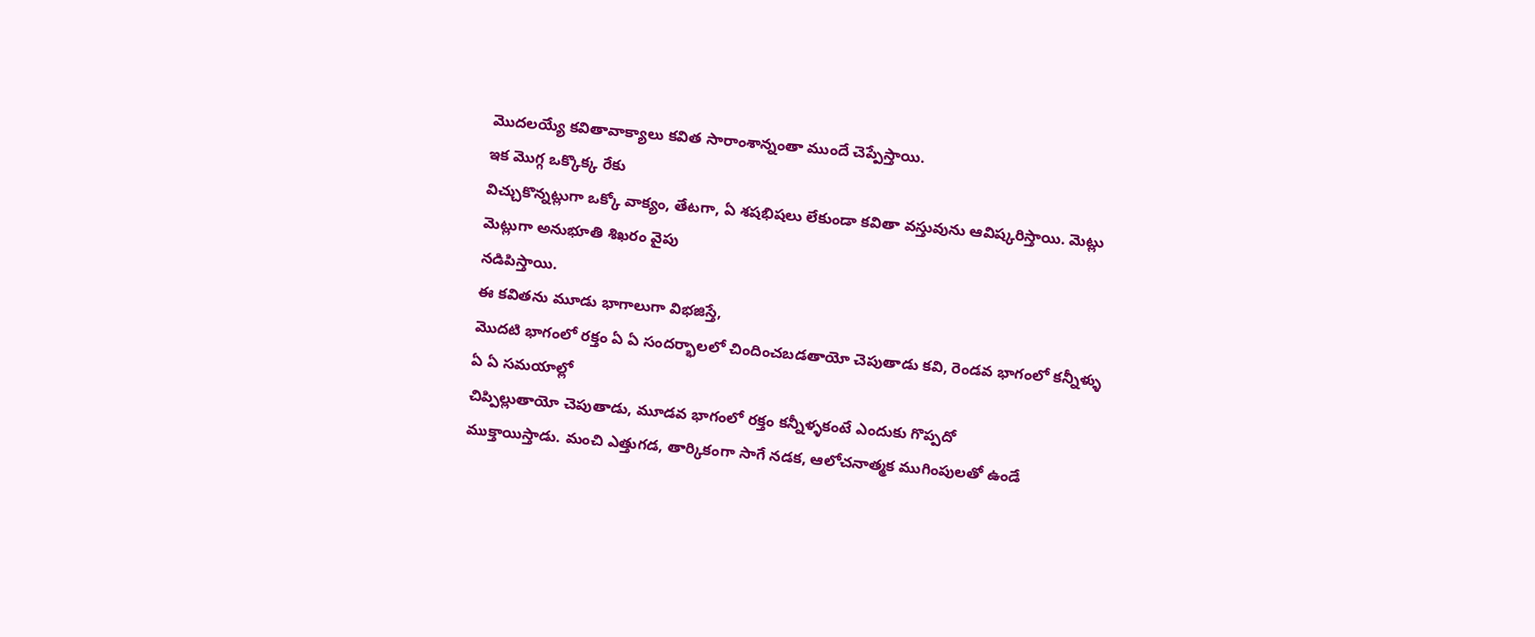మొదలయ్యే కవితావాక్యాలు కవిత సారాంశాన్నంతా ముందే చెప్పేస్తాయి.
ఇక మొగ్గ ఒక్కొక్క రేకు
విచ్చుకొన్నట్లుగా ఒక్కో వాక్యం, తేటగా, ఏ శషభిషలు లేకుండా కవితా వస్తువును ఆవిష్కరిస్తాయి. మెట్లు మెట్లుగా అనుభూతి శిఖరం వైపు
నడిపిస్తాయి.
ఈ కవితను మూడు భాగాలుగా విభజిస్తే,
మొదటి భాగంలో రక్తం ఏ ఏ సందర్భాలలో చిందించబడతాయో చెపుతాడు కవి, రెండవ భాగంలో కన్నీళ్ళు ఏ ఏ సమయాల్లో
చిప్పిల్లుతాయో చెపుతాడు, మూడవ భాగంలో రక్తం కన్నీళ్ళకంటే ఎందుకు గొప్పదో
ముక్తాయిస్తాడు. మంచి ఎత్తుగడ, తార్కికంగా సాగే నడక, ఆలోచనాత్మక ముగింపులతో ఉండే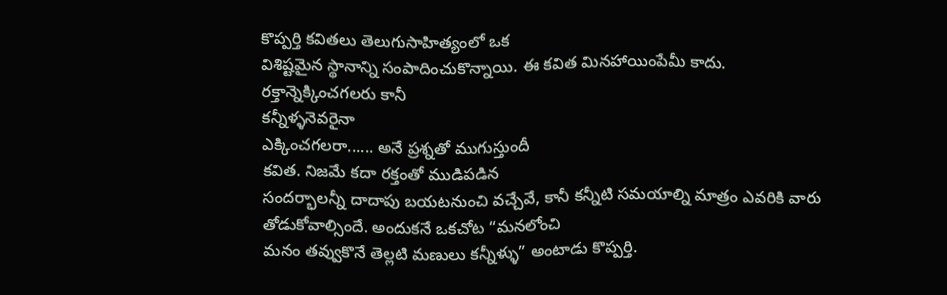కొప్పర్తి కవితలు తెలుగుసాహిత్యంలో ఒక
విశిష్టమైన స్థానాన్ని సంపాదించుకొన్నాయి. ఈ కవిత మినహాయింపేమీ కాదు.
రక్తాన్నెక్కించగలరు కానీ
కన్నీళ్ళనెవరైనా
ఎక్కించగలరా...... అనే ప్రశ్నతో ముగుస్తుందీ
కవిత. నిజమే కదా రక్తంతో ముడిపడిన
సందర్భాలన్నీ దాదాపు బయటనుంచి వచ్చేవే, కానీ కన్నీటి సమయాల్ని మాత్రం ఎవరికి వారు
తోడుకోవాల్సిందే. అందుకనే ఒకచోట “మనలోంచి
మనం తవ్వుకొనే తెల్లటి మణులు కన్నీళ్ళు” అంటాడు కొప్పర్తి.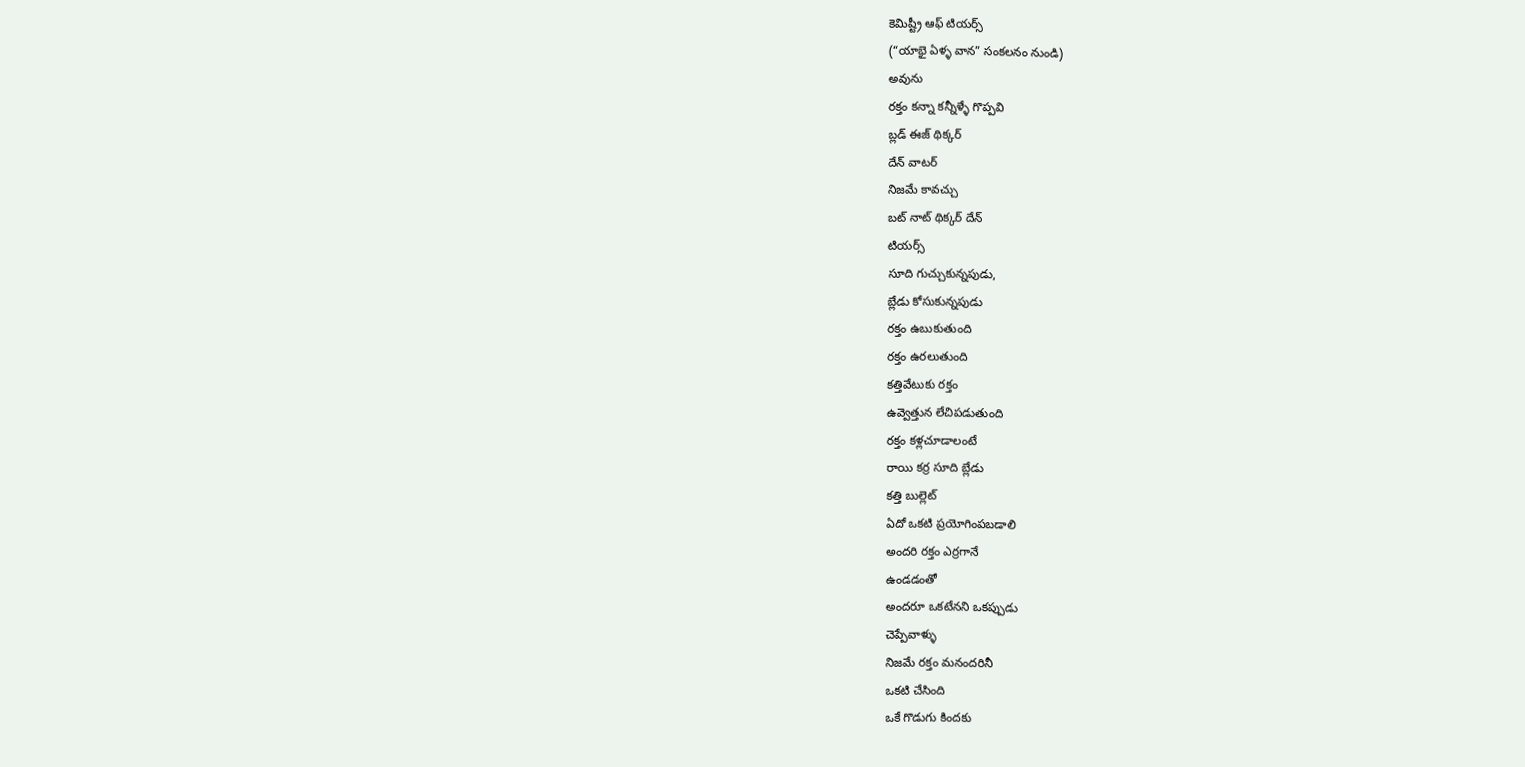కెమిష్ట్రీ ఆఫ్ టియర్స్
(“యాభై ఏళ్ళ వాన” సంకలనం నుండి)
అవును
రక్తం కన్నా కన్నీళ్ళే గొప్పవి
బ్లడ్ ఈజ్ థిక్కర్
దేన్ వాటర్
నిజమే కావచ్చు
బట్ నాట్ థిక్కర్ దేన్
టియర్స్
సూది గుచ్చుకున్నపుడు,
బ్లేడు కోసుకున్నపుడు
రక్తం ఉబుకుతుంది
రక్తం ఉరలుతుంది
కత్తివేటుకు రక్తం
ఉవ్వెత్తున లేచిపడుతుంది
రక్తం కళ్లచూడాలంటే
రాయి కర్ర సూది బ్లేడు
కత్తి బుల్లెట్
ఏదో ఒకటి ప్రయోగింపబడాలి
అందరి రక్తం ఎర్రగానే
ఉండడంతో
అందరూ ఒకటేనని ఒకప్పుడు
చెప్పేవాళ్ళు
నిజమే రక్తం మనందరినీ
ఒకటి చేసింది
ఒకే గొడుగు కిందకు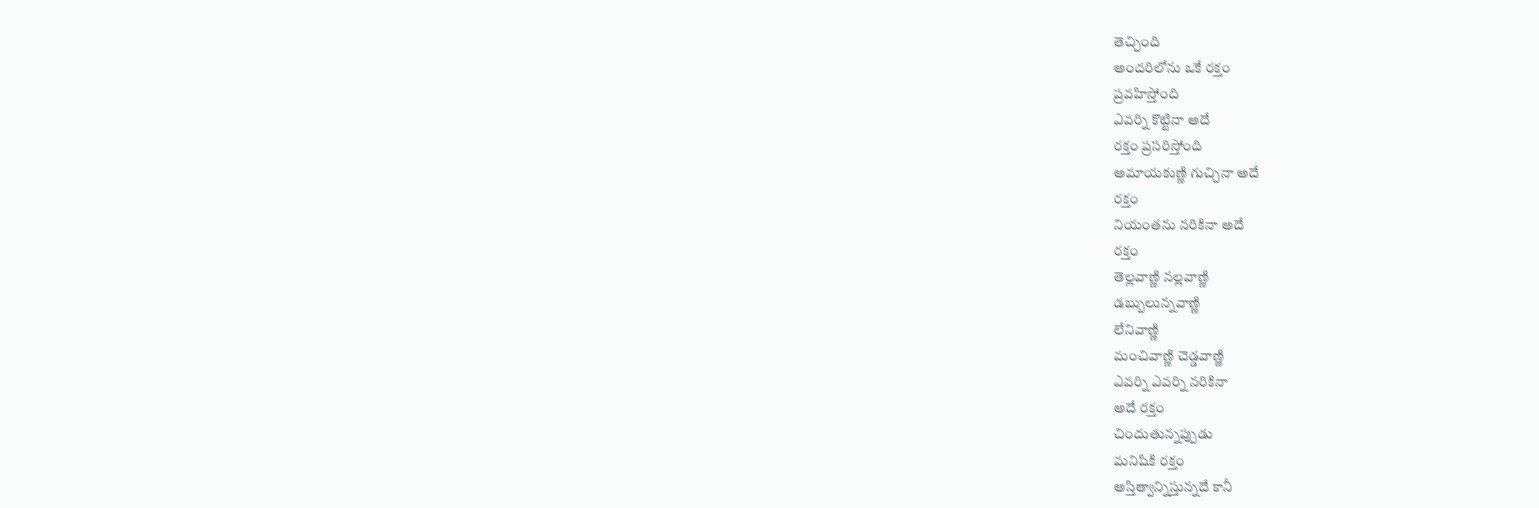తెచ్చింది
అందరిలోను ఒకే రక్తం
ప్రవహిస్తోంది
ఎవర్ని కొట్టినా అదే
రక్తం ప్రసరిస్తోంది
అమాయకుణ్ణి గుచ్చినా అదే
రక్తం
నియంతను నరికినా అదే
రక్తం
తెల్లవాణ్ణి నల్లవాణ్ణి
డబ్బులున్నవాణ్ణి
లేనివాణ్ణి
మంచివాణ్ణి చెడ్డవాణ్ణి
ఎవర్ని ఎవర్ని నరికినా
అదే రక్తం
చిందుతున్నప్పుడు
మనిషికి రక్తం
అస్తిత్వాన్నిస్తున్నదే కానీ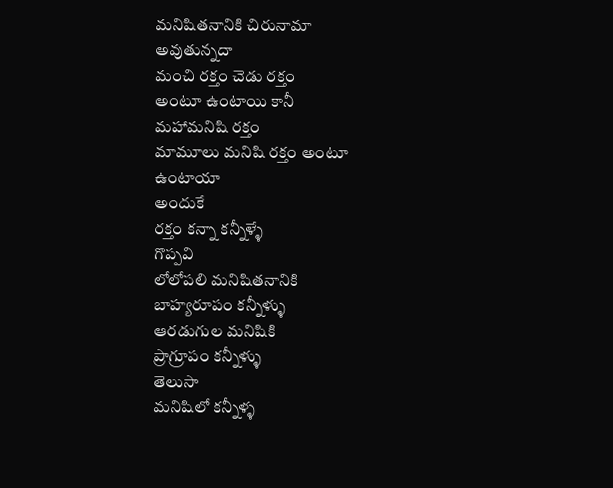మనిషితనానికి చిరునామా
అవుతున్నదా
మంచి రక్తం చెడు రక్తం
అంటూ ఉంటాయి కానీ
మహామనిషి రక్తం
మామూలు మనిషి రక్తం అంటూ
ఉంటాయా
అందుకే
రక్తం కన్నా కన్నీళ్ళే
గొప్పవి
లోలోపలి మనిషితనానికి
బాహ్యరూపం కన్నీళ్ళు
ఆరడుగుల మనిషికి
ప్రాగ్రూపం కన్నీళ్ళు
తెలుసా
మనిషిలో కన్నీళ్ళ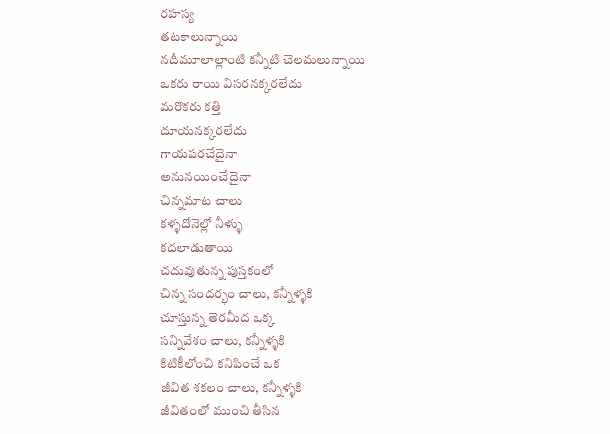రహస్య
తటకాలున్నాయి
నదీమూలాల్లాంటి కన్నీటి చెలమలున్నాయి
ఒకరు రాయి విసరనక్కరలేదు
మరొకరు కత్తి
దూయనక్కరలేదు
గాయపరచేదైనా
అనునయించేదైనా
చిన్నమాట చాలు
కళ్ళదోనెల్లో నీళ్ళు
కదలాడుతాయి
చదువుతున్న పుస్తకంలో
చిన్న సందర్భం చాలు, కన్నీళ్ళకి
చూస్తున్న తెరమీద ఒక్క
సన్నివేశం చాలు, కన్నీళ్ళకి
కిటికీలోంచి కనిపించే ఒక
జీవిత శకలం చాలు, కన్నీళ్ళకి
జీవితంలో ముంచి తీసిన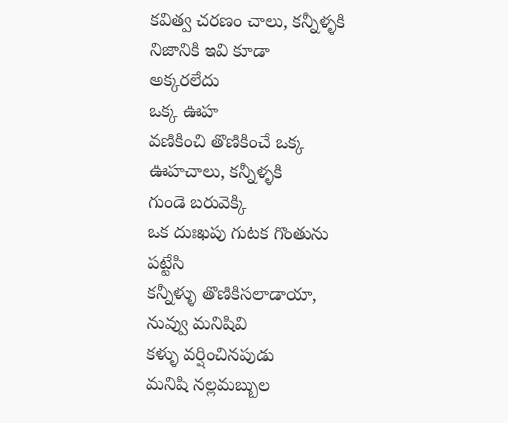కవిత్వ చరణం చాలు, కన్నీళ్ళకి
నిజానికి ఇవి కూడా
అక్కరలేదు
ఒక్క ఊహ
వణికించి తొణికించే ఒక్క
ఊహచాలు, కన్నీళ్ళకి
గుండె బరువెక్కి
ఒక దుఃఖపు గుటక గొంతును
పట్టేసి
కన్నీళ్ళు తొణికిసలాడాయా,
నువ్వు మనిషివి
కళ్ళు వర్షించినపుడు
మనిషి నల్లమబ్బుల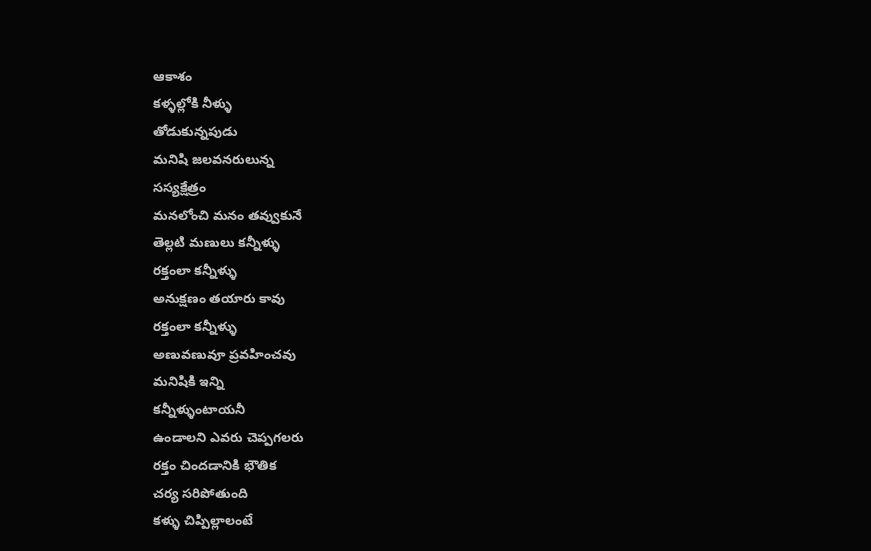ఆకాశం
కళ్ళల్లోకి నీళ్ళు
తోడుకున్నపుడు
మనిషి జలవనరులున్న
సస్యక్షేత్రం
మనలోంచి మనం తవ్వుకునే
తెల్లటి మణులు కన్నీళ్ళు
రక్తంలా కన్నీళ్ళు
అనుక్షణం తయారు కావు
రక్తంలా కన్నీళ్ళు
అణువణువూ ప్రవహించవు
మనిషికి ఇన్ని
కన్నీళ్ళుంటాయనీ
ఉండాలని ఎవరు చెప్పగలరు
రక్తం చిందడానికి భౌతిక
చర్య సరిపోతుంది
కళ్ళు చిప్పిల్లాలంటే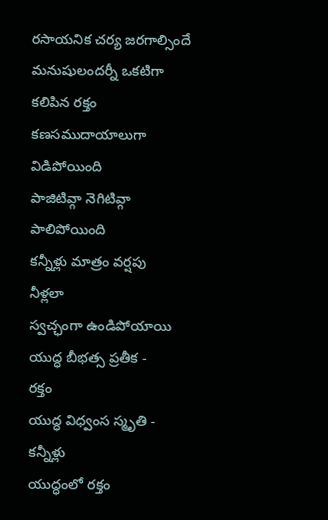రసాయనిక చర్య జరగాల్సిందే
మనుషులందర్నీ ఒకటిగా
కలిపిన రక్తం
కణసముదాయాలుగా
విడిపోయింది
పాజిటివ్గా నెగిటివ్గా
పాలిపోయింది
కన్నీళ్లు మాత్రం వర్షపు
నీళ్లలా
స్వచ్ఛంగా ఉండిపోయాయి
యుద్ధ బీభత్స ప్రతీక -
రక్తం
యుద్ధ విధ్వంస స్మృతి -
కన్నీళ్లు
యుద్ధంలో రక్తం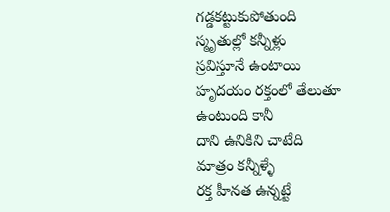గడ్డకట్టుకుపోతుంది
స్మృతుల్లో కన్నీళ్లు
స్రవిస్తూనే ఉంటాయి
హృదయం రక్తంలో తేలుతూ
ఉంటుంది కానీ
దాని ఉనికిని చాటేది
మాత్రం కన్నీళ్ళే
రక్త హీనత ఉన్నట్టే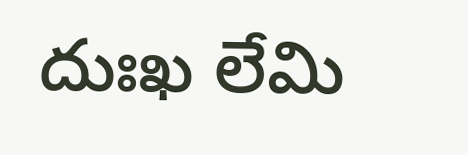దుఃఖ లేమి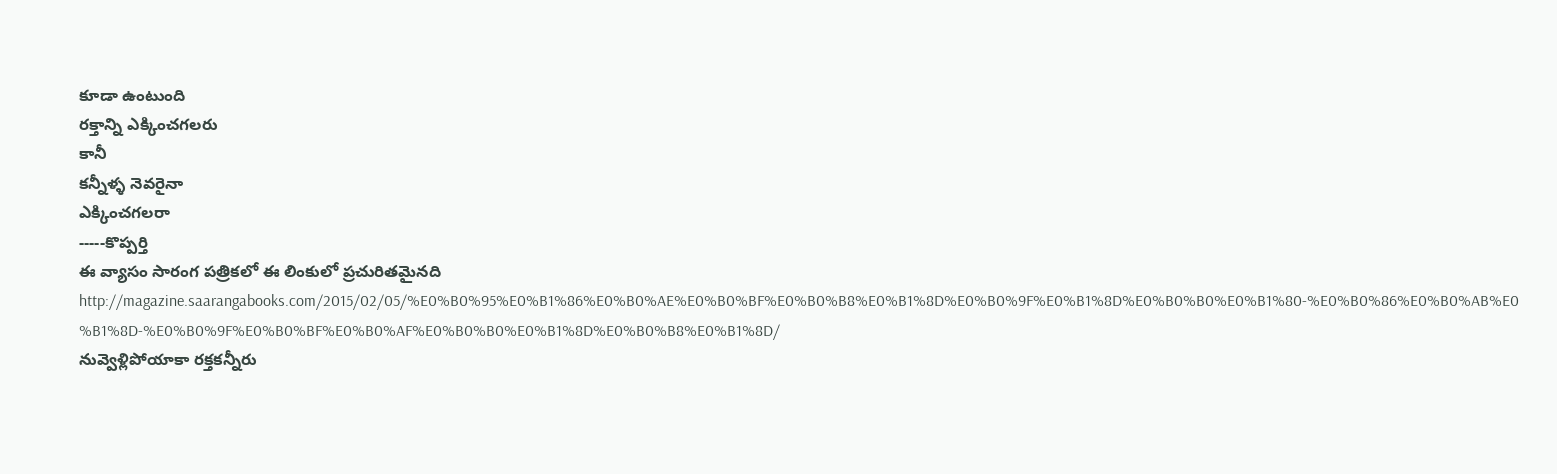కూడా ఉంటుంది
రక్తాన్ని ఎక్కించగలరు
కానీ
కన్నీళ్ళ నెవరైనా
ఎక్కించగలరా
-----కొప్పర్తి
ఈ వ్యాసం సారంగ పత్రికలో ఈ లింకులో ప్రచురితమైనది
http://magazine.saarangabooks.com/2015/02/05/%E0%B0%95%E0%B1%86%E0%B0%AE%E0%B0%BF%E0%B0%B8%E0%B1%8D%E0%B0%9F%E0%B1%8D%E0%B0%B0%E0%B1%80-%E0%B0%86%E0%B0%AB%E0%B1%8D-%E0%B0%9F%E0%B0%BF%E0%B0%AF%E0%B0%B0%E0%B1%8D%E0%B0%B8%E0%B1%8D/
నువ్వెళ్లిపోయాకా రక్తకన్నీరు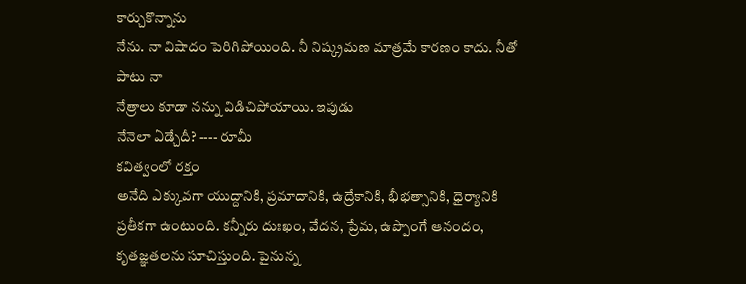కార్చుకొన్నాను
నేను. నా విషాదం పెరిగిపోయింది. నీ నిష్క్రమణ మాత్రమే కారణం కాదు. నీతో పాటు నా
నేత్రాలు కూడా నన్ను విడిచిపోయాయి. ఇపుడు
నేనెలా ఏడ్చేదీ? ---- రూమీ
కవిత్వంలో రక్తం
అనేది ఎక్కువగా యుద్దానికి, ప్రమాదానికి, ఉద్రేకానికి, భీభత్సానికి, ధైర్యానికి ప్రతీకగా ఉంటుంది. కన్నీరు దుఃఖం, వేదన, ప్రేమ, ఉప్పొంగే ఆనందం,
కృతజ్ఞతలను సూచిస్తుంది. పైనున్న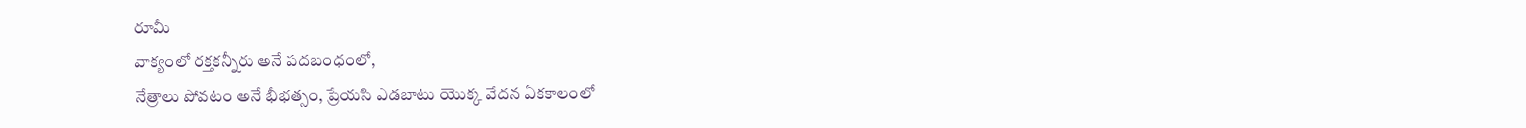రూమీ
వాక్యంలో రక్తకన్నీరు అనే పదబంధంలో,
నేత్రాలు పోవటం అనే భీభత్సం, ప్రేయసి ఎడబాటు యొక్క వేదన ఏకకాలంలో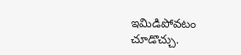ఇమిడిపోవటం
చూడొచ్చు.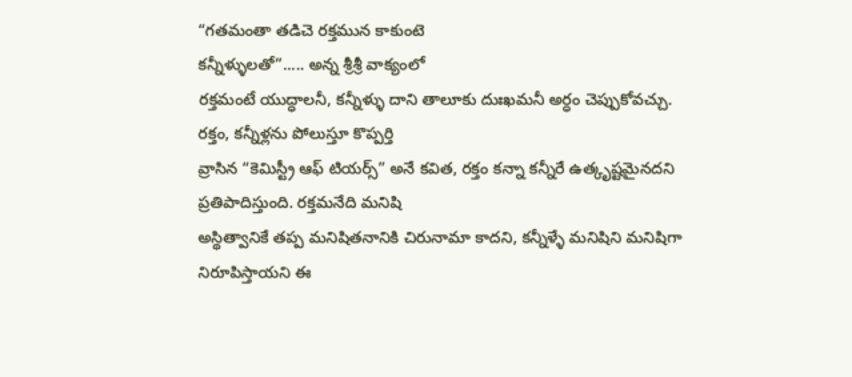“గతమంతా తడిచె రక్తమున కాకుంటె
కన్నీళ్ళులతో”..... అన్న శ్రీశ్రీ వాక్యంలో
రక్తమంటే యుద్ధాలనీ, కన్నీళ్ళు దాని తాలూకు దుఃఖమనీ అర్ధం చెప్పుకోవచ్చు.
రక్తం, కన్నీళ్లను పోలుస్తూ కొప్పర్తి
వ్రాసిన “కెమిస్ట్రీ ఆఫ్ టియర్స్” అనే కవిత, రక్తం కన్నా కన్నీరే ఉత్కృష్టమైనదని
ప్రతిపాదిస్తుంది. రక్తమనేది మనిషి
అస్థిత్వానికే తప్ప మనిషితనానికి చిరునామా కాదని, కన్నీళ్ళే మనిషిని మనిషిగా
నిరూపిస్తాయని ఈ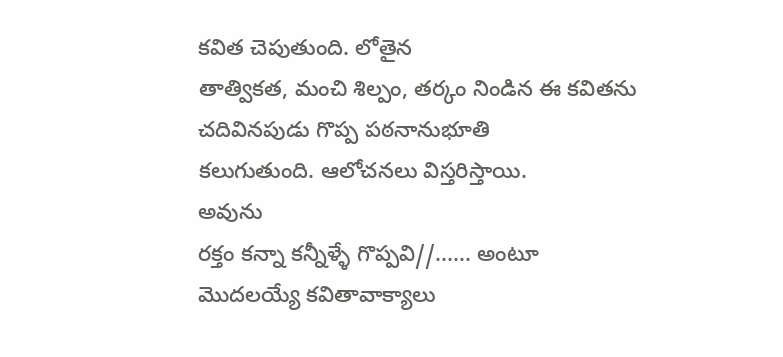కవిత చెపుతుంది. లోతైన
తాత్వికత, మంచి శిల్పం, తర్కం నిండిన ఈ కవితను చదివినపుడు గొప్ప పఠనానుభూతి
కలుగుతుంది. ఆలోచనలు విస్తరిస్తాయి.
అవును
రక్తం కన్నా కన్నీళ్ళే గొప్పవి//...... అంటూ
మొదలయ్యే కవితావాక్యాలు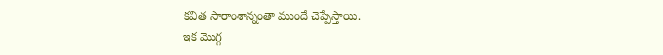కవిత సారాంశాన్నంతా ముందే చెప్పేస్తాయి.
ఇక మొగ్గ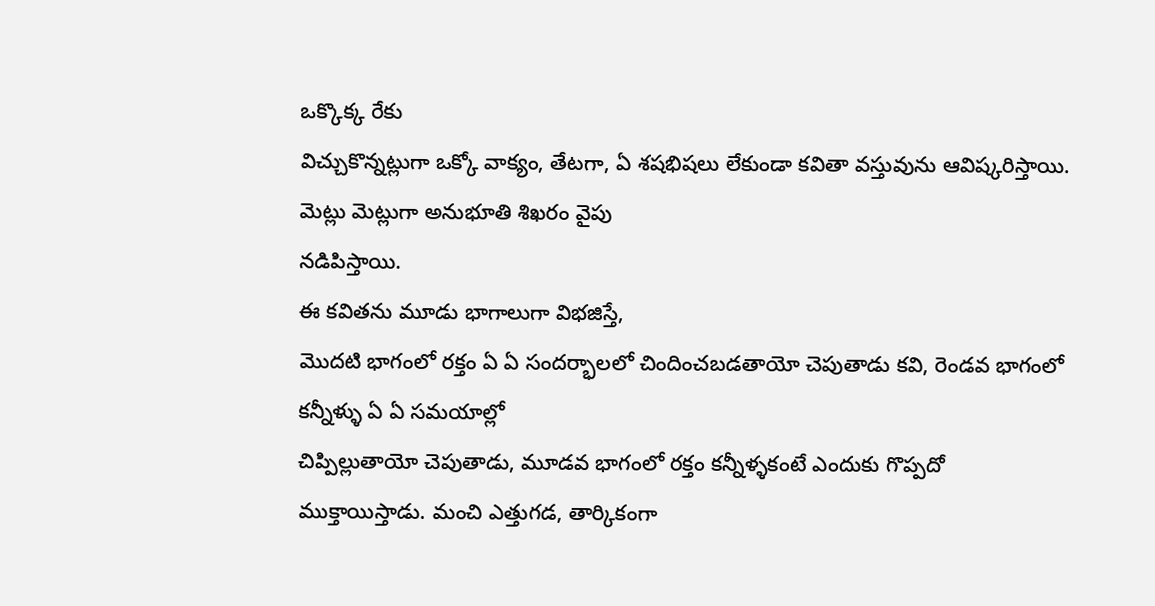ఒక్కొక్క రేకు
విచ్చుకొన్నట్లుగా ఒక్కో వాక్యం, తేటగా, ఏ శషభిషలు లేకుండా కవితా వస్తువును ఆవిష్కరిస్తాయి. మెట్లు మెట్లుగా అనుభూతి శిఖరం వైపు
నడిపిస్తాయి.
ఈ కవితను మూడు భాగాలుగా విభజిస్తే,
మొదటి భాగంలో రక్తం ఏ ఏ సందర్భాలలో చిందించబడతాయో చెపుతాడు కవి, రెండవ భాగంలో కన్నీళ్ళు ఏ ఏ సమయాల్లో
చిప్పిల్లుతాయో చెపుతాడు, మూడవ భాగంలో రక్తం కన్నీళ్ళకంటే ఎందుకు గొప్పదో
ముక్తాయిస్తాడు. మంచి ఎత్తుగడ, తార్కికంగా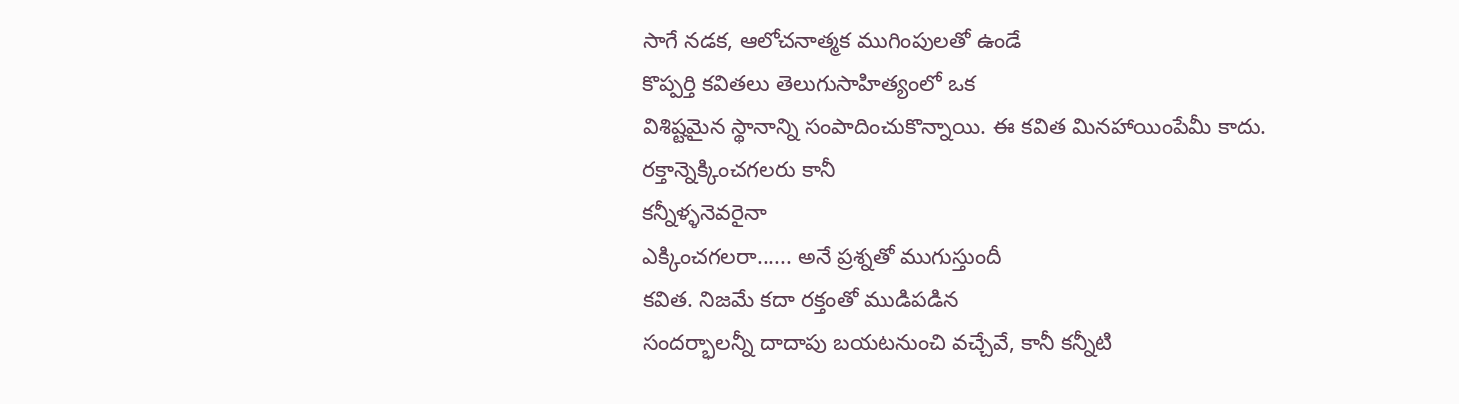సాగే నడక, ఆలోచనాత్మక ముగింపులతో ఉండే
కొప్పర్తి కవితలు తెలుగుసాహిత్యంలో ఒక
విశిష్టమైన స్థానాన్ని సంపాదించుకొన్నాయి. ఈ కవిత మినహాయింపేమీ కాదు.
రక్తాన్నెక్కించగలరు కానీ
కన్నీళ్ళనెవరైనా
ఎక్కించగలరా...... అనే ప్రశ్నతో ముగుస్తుందీ
కవిత. నిజమే కదా రక్తంతో ముడిపడిన
సందర్భాలన్నీ దాదాపు బయటనుంచి వచ్చేవే, కానీ కన్నీటి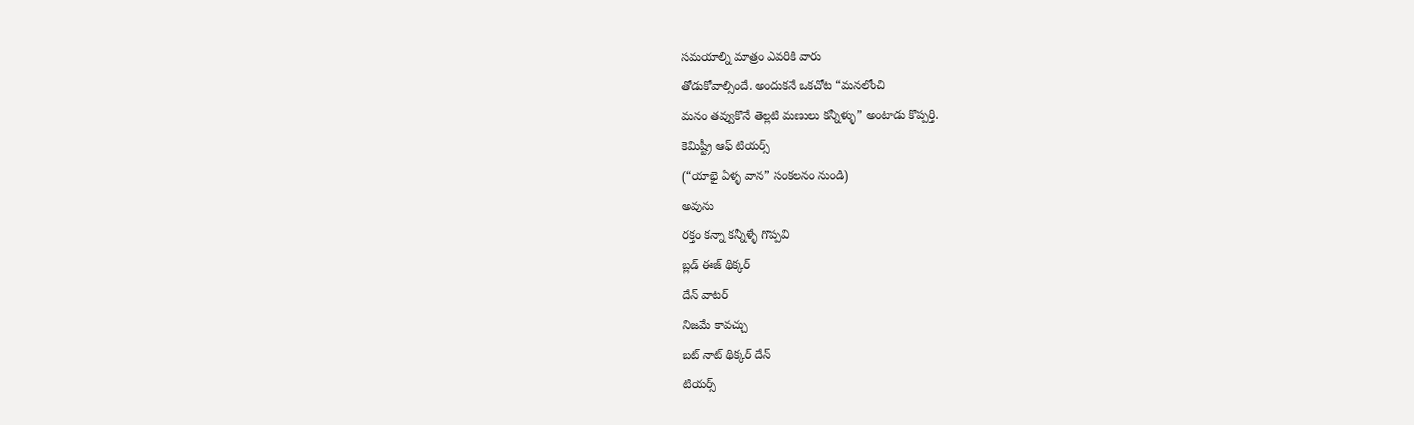సమయాల్ని మాత్రం ఎవరికి వారు
తోడుకోవాల్సిందే. అందుకనే ఒకచోట “మనలోంచి
మనం తవ్వుకొనే తెల్లటి మణులు కన్నీళ్ళు” అంటాడు కొప్పర్తి.
కెమిష్ట్రీ ఆఫ్ టియర్స్
(“యాభై ఏళ్ళ వాన” సంకలనం నుండి)
అవును
రక్తం కన్నా కన్నీళ్ళే గొప్పవి
బ్లడ్ ఈజ్ థిక్కర్
దేన్ వాటర్
నిజమే కావచ్చు
బట్ నాట్ థిక్కర్ దేన్
టియర్స్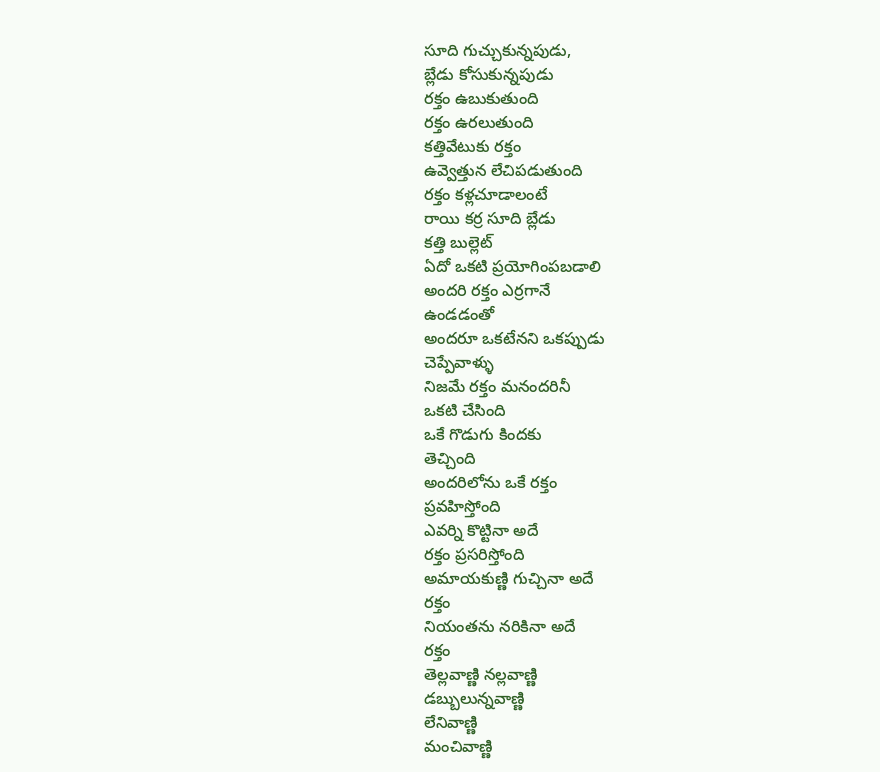సూది గుచ్చుకున్నపుడు,
బ్లేడు కోసుకున్నపుడు
రక్తం ఉబుకుతుంది
రక్తం ఉరలుతుంది
కత్తివేటుకు రక్తం
ఉవ్వెత్తున లేచిపడుతుంది
రక్తం కళ్లచూడాలంటే
రాయి కర్ర సూది బ్లేడు
కత్తి బుల్లెట్
ఏదో ఒకటి ప్రయోగింపబడాలి
అందరి రక్తం ఎర్రగానే
ఉండడంతో
అందరూ ఒకటేనని ఒకప్పుడు
చెప్పేవాళ్ళు
నిజమే రక్తం మనందరినీ
ఒకటి చేసింది
ఒకే గొడుగు కిందకు
తెచ్చింది
అందరిలోను ఒకే రక్తం
ప్రవహిస్తోంది
ఎవర్ని కొట్టినా అదే
రక్తం ప్రసరిస్తోంది
అమాయకుణ్ణి గుచ్చినా అదే
రక్తం
నియంతను నరికినా అదే
రక్తం
తెల్లవాణ్ణి నల్లవాణ్ణి
డబ్బులున్నవాణ్ణి
లేనివాణ్ణి
మంచివాణ్ణి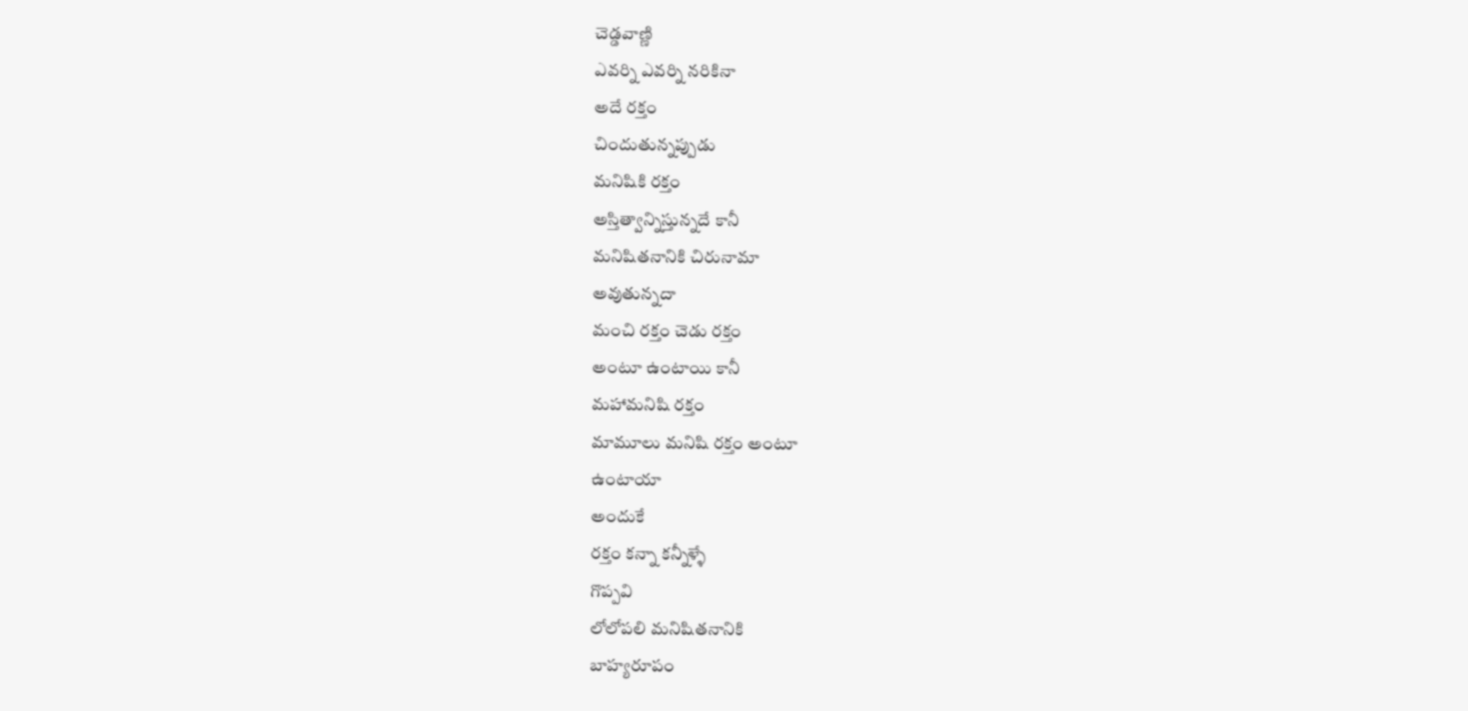చెడ్డవాణ్ణి
ఎవర్ని ఎవర్ని నరికినా
అదే రక్తం
చిందుతున్నప్పుడు
మనిషికి రక్తం
అస్తిత్వాన్నిస్తున్నదే కానీ
మనిషితనానికి చిరునామా
అవుతున్నదా
మంచి రక్తం చెడు రక్తం
అంటూ ఉంటాయి కానీ
మహామనిషి రక్తం
మామూలు మనిషి రక్తం అంటూ
ఉంటాయా
అందుకే
రక్తం కన్నా కన్నీళ్ళే
గొప్పవి
లోలోపలి మనిషితనానికి
బాహ్యరూపం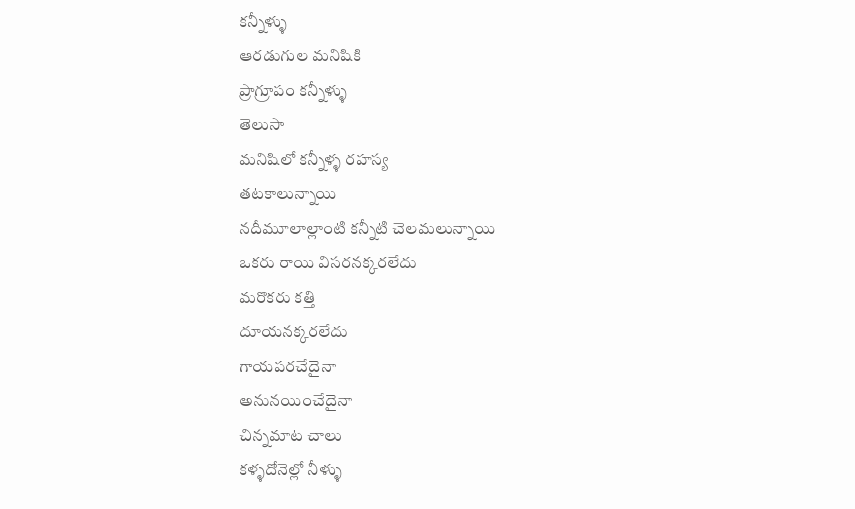కన్నీళ్ళు
ఆరడుగుల మనిషికి
ప్రాగ్రూపం కన్నీళ్ళు
తెలుసా
మనిషిలో కన్నీళ్ళ రహస్య
తటకాలున్నాయి
నదీమూలాల్లాంటి కన్నీటి చెలమలున్నాయి
ఒకరు రాయి విసరనక్కరలేదు
మరొకరు కత్తి
దూయనక్కరలేదు
గాయపరచేదైనా
అనునయించేదైనా
చిన్నమాట చాలు
కళ్ళదోనెల్లో నీళ్ళు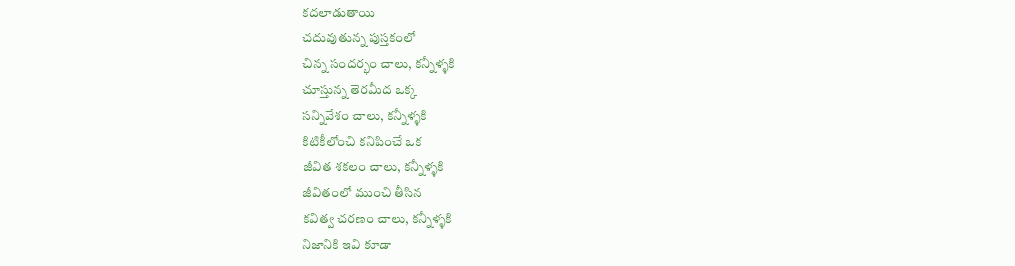కదలాడుతాయి
చదువుతున్న పుస్తకంలో
చిన్న సందర్భం చాలు, కన్నీళ్ళకి
చూస్తున్న తెరమీద ఒక్క
సన్నివేశం చాలు, కన్నీళ్ళకి
కిటికీలోంచి కనిపించే ఒక
జీవిత శకలం చాలు, కన్నీళ్ళకి
జీవితంలో ముంచి తీసిన
కవిత్వ చరణం చాలు, కన్నీళ్ళకి
నిజానికి ఇవి కూడా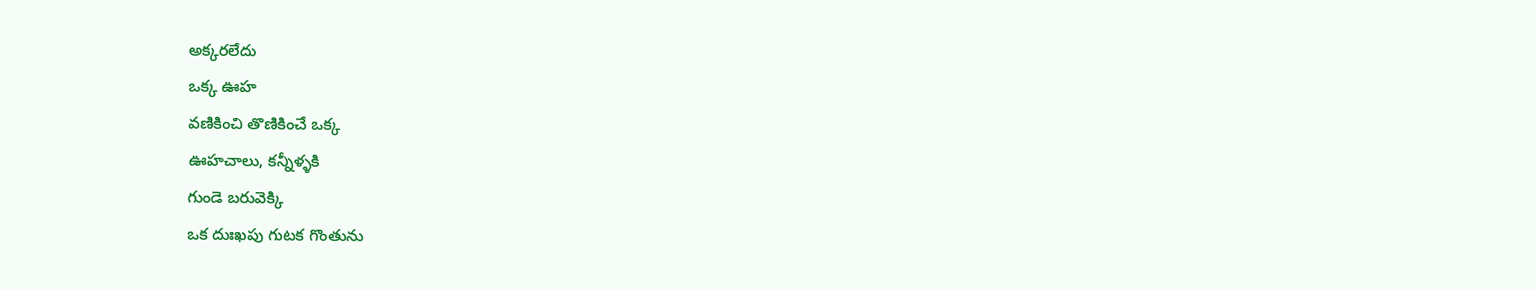అక్కరలేదు
ఒక్క ఊహ
వణికించి తొణికించే ఒక్క
ఊహచాలు, కన్నీళ్ళకి
గుండె బరువెక్కి
ఒక దుఃఖపు గుటక గొంతును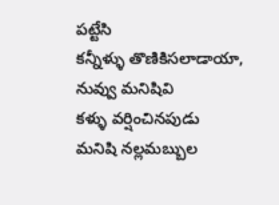పట్టేసి
కన్నీళ్ళు తొణికిసలాడాయా,
నువ్వు మనిషివి
కళ్ళు వర్షించినపుడు
మనిషి నల్లమబ్బుల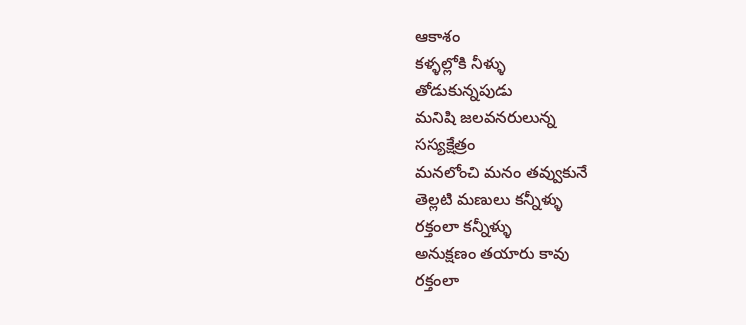ఆకాశం
కళ్ళల్లోకి నీళ్ళు
తోడుకున్నపుడు
మనిషి జలవనరులున్న
సస్యక్షేత్రం
మనలోంచి మనం తవ్వుకునే
తెల్లటి మణులు కన్నీళ్ళు
రక్తంలా కన్నీళ్ళు
అనుక్షణం తయారు కావు
రక్తంలా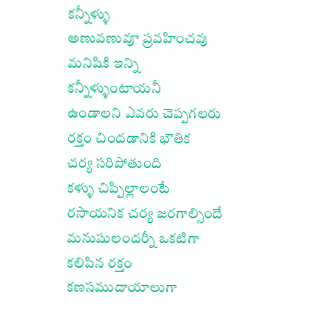కన్నీళ్ళు
అణువణువూ ప్రవహించవు
మనిషికి ఇన్ని
కన్నీళ్ళుంటాయనీ
ఉండాలని ఎవరు చెప్పగలరు
రక్తం చిందడానికి భౌతిక
చర్య సరిపోతుంది
కళ్ళు చిప్పిల్లాలంటే
రసాయనిక చర్య జరగాల్సిందే
మనుషులందర్నీ ఒకటిగా
కలిపిన రక్తం
కణసముదాయాలుగా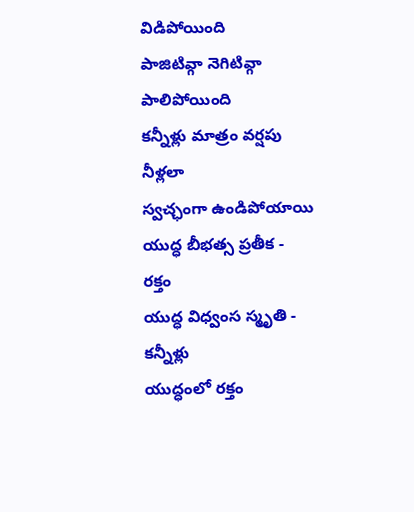విడిపోయింది
పాజిటివ్గా నెగిటివ్గా
పాలిపోయింది
కన్నీళ్లు మాత్రం వర్షపు
నీళ్లలా
స్వచ్ఛంగా ఉండిపోయాయి
యుద్ధ బీభత్స ప్రతీక -
రక్తం
యుద్ధ విధ్వంస స్మృతి -
కన్నీళ్లు
యుద్ధంలో రక్తం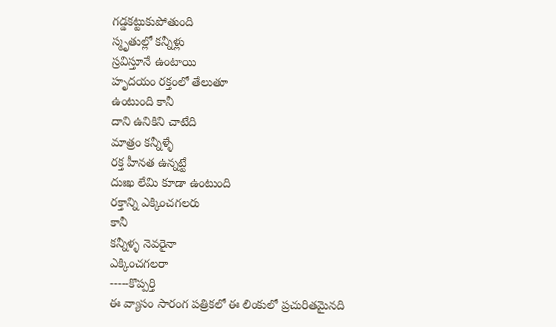గడ్డకట్టుకుపోతుంది
స్మృతుల్లో కన్నీళ్లు
స్రవిస్తూనే ఉంటాయి
హృదయం రక్తంలో తేలుతూ
ఉంటుంది కానీ
దాని ఉనికిని చాటేది
మాత్రం కన్నీళ్ళే
రక్త హీనత ఉన్నట్టే
దుఃఖ లేమి కూడా ఉంటుంది
రక్తాన్ని ఎక్కించగలరు
కానీ
కన్నీళ్ళ నెవరైనా
ఎక్కించగలరా
-----కొప్పర్తి
ఈ వ్యాసం సారంగ పత్రికలో ఈ లింకులో ప్రచురితమైనది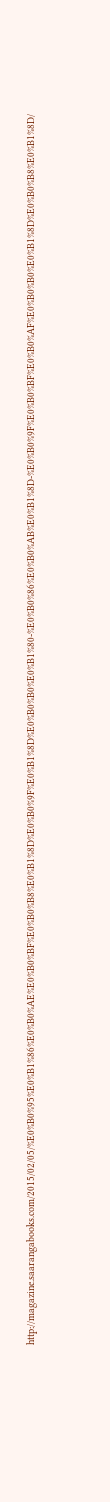http://magazine.saarangabooks.com/2015/02/05/%E0%B0%95%E0%B1%86%E0%B0%AE%E0%B0%BF%E0%B0%B8%E0%B1%8D%E0%B0%9F%E0%B1%8D%E0%B0%B0%E0%B1%80-%E0%B0%86%E0%B0%AB%E0%B1%8D-%E0%B0%9F%E0%B0%BF%E0%B0%AF%E0%B0%B0%E0%B1%8D%E0%B0%B8%E0%B1%8D/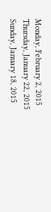Monday, February 2, 2015
Thursday, January 22, 2015
Sunday, January 18, 2015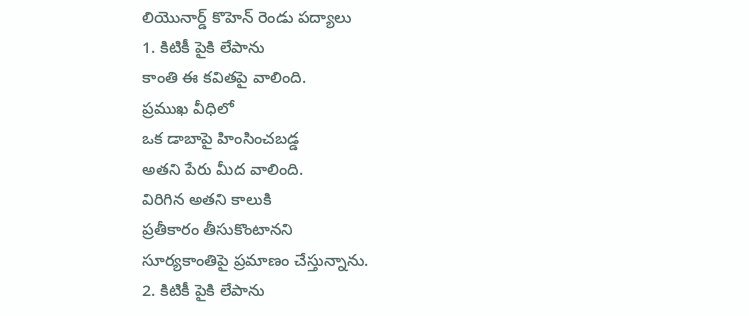లియొనార్డ్ కొహెన్ రెండు పద్యాలు
1. కిటికీ పైకి లేపాను
కాంతి ఈ కవితపై వాలింది.
ప్రముఖ వీధిలో
ఒక డాబాపై హింసించబడ్డ
అతని పేరు మీద వాలింది.
విరిగిన అతని కాలుకి
ప్రతీకారం తీసుకొంటానని
సూర్యకాంతిపై ప్రమాణం చేస్తున్నాను.
2. కిటికీ పైకి లేపాను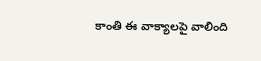కాంతి ఈ వాక్యాలపై వాలింది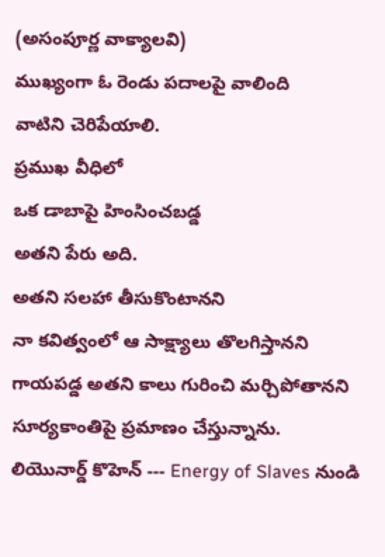(అసంపూర్ణ వాక్యాలవి)
ముఖ్యంగా ఓ రెండు పదాలపై వాలింది
వాటిని చెరిపేయాలి.
ప్రముఖ వీధిలో
ఒక డాబాపై హింసించబడ్డ
అతని పేరు అది.
అతని సలహా తీసుకొంటానని
నా కవిత్వంలో ఆ సాక్ష్యాలు తొలగిస్తానని
గాయపడ్డ అతని కాలు గురించి మర్చిపోతానని
సూర్యకాంతిపై ప్రమాణం చేస్తున్నాను.
లియొనార్డ్ కొహెన్ --- Energy of Slaves నుండి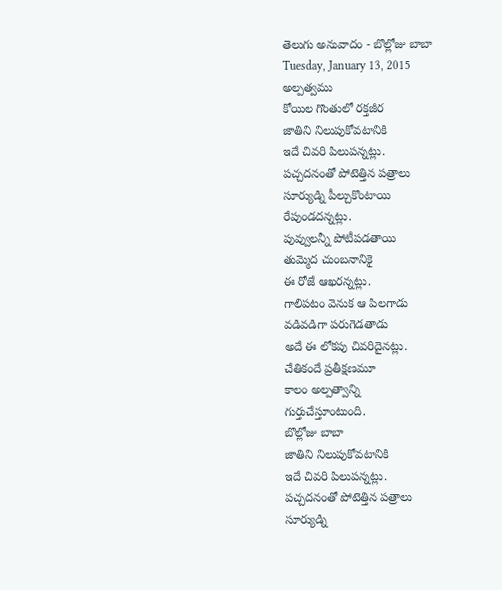తెలుగు అనువాదం - బొల్లోజు బాబా
Tuesday, January 13, 2015
అల్పత్వము
కోయిల గొంతులో రక్తజీర
జాతిని నిలుపుకోవటానికి
ఇదే చివరి పిలుపన్నట్లు.
పచ్చదనంతో పోటెత్తిన పత్రాలు
సూర్యుడ్ని పీల్చుకొంటాయి
రేపుండదన్నట్లు.
పువ్వులన్నీ పోటీపడతాయి
తుమ్మెద చుంబనానికై
ఈ రోజే ఆఖరన్నట్లు.
గాలిపటం వెనుక ఆ పిలగాడు
వడివడిగా పరుగెడతాడు
అదే ఈ లోకపు చివరిదైనట్లు.
చేతికందే ప్రతీక్షణమూ
కాలం అల్పత్వాన్ని
గుర్తుచేస్తూంటుంది.
బొల్లోజు బాబా
జాతిని నిలుపుకోవటానికి
ఇదే చివరి పిలుపన్నట్లు.
పచ్చదనంతో పోటెత్తిన పత్రాలు
సూర్యుడ్ని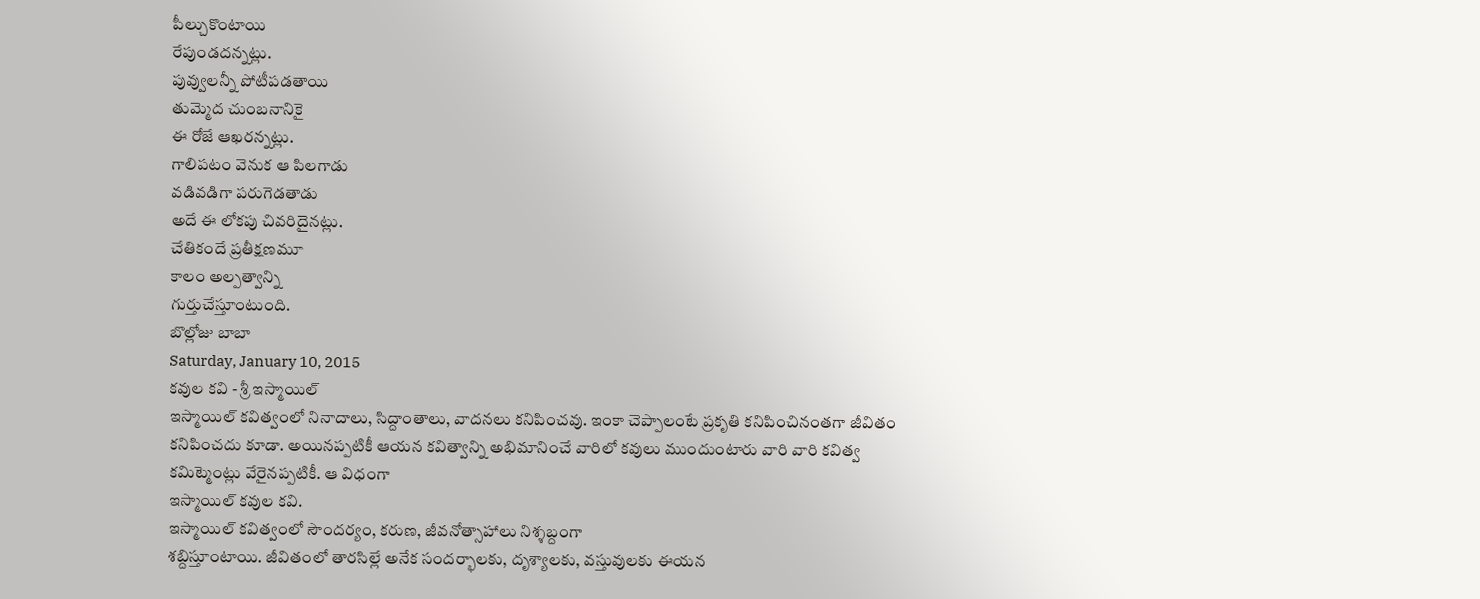పీల్చుకొంటాయి
రేపుండదన్నట్లు.
పువ్వులన్నీ పోటీపడతాయి
తుమ్మెద చుంబనానికై
ఈ రోజే ఆఖరన్నట్లు.
గాలిపటం వెనుక ఆ పిలగాడు
వడివడిగా పరుగెడతాడు
అదే ఈ లోకపు చివరిదైనట్లు.
చేతికందే ప్రతీక్షణమూ
కాలం అల్పత్వాన్ని
గుర్తుచేస్తూంటుంది.
బొల్లోజు బాబా
Saturday, January 10, 2015
కవుల కవి - శ్రీ ఇస్మాయిల్
ఇస్మాయిల్ కవిత్వంలో నినాదాలు, సిద్దాంతాలు, వాదనలు కనిపించవు. ఇంకా చెప్పాలంటే ప్రకృతి కనిపించినంతగా జీవితం
కనిపించదు కూడా. అయినప్పటికీ ఆయన కవిత్వాన్ని అభిమానించే వారిలో కవులు ముందుంటారు వారి వారి కవిత్వ
కమిట్మెంట్లు వేరైనప్పటికీ. ఆ విధంగా
ఇస్మాయిల్ కవుల కవి.
ఇస్మాయిల్ కవిత్వంలో సౌందర్యం, కరుణ, జీవనోత్సాహాలు నిశ్శబ్దంగా
శబ్దిస్తూంటాయి. జీవితంలో తారసిల్లే అనేక సందర్భాలకు, దృశ్యాలకు, వస్తువులకు ఈయన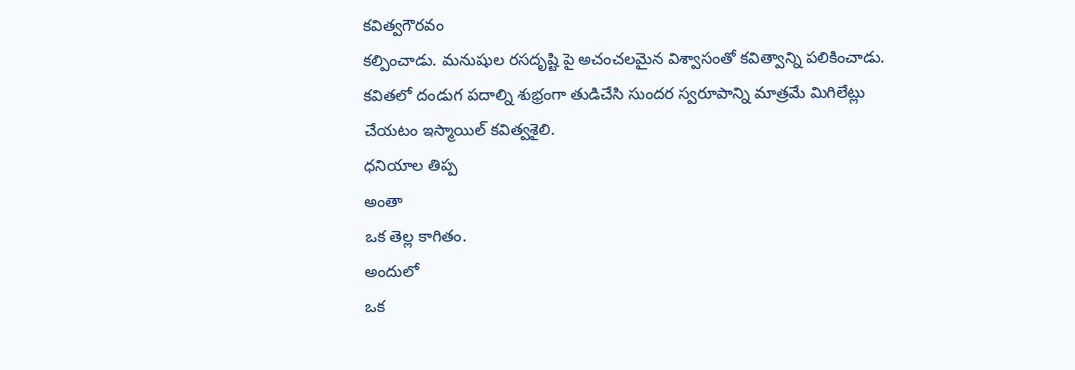కవిత్వగౌరవం
కల్పించాడు. మనుషుల రసదృష్టి పై అచంచలమైన విశ్వాసంతో కవిత్వాన్ని పలికించాడు.
కవితలో దండుగ పదాల్ని శుభ్రంగా తుడిచేసి సుందర స్వరూపాన్ని మాత్రమే మిగిలేట్లు
చేయటం ఇస్మాయిల్ కవిత్వశైలి.
ధనియాల తిప్ప
అంతా
ఒక తెల్ల కాగితం.
అందులో
ఒక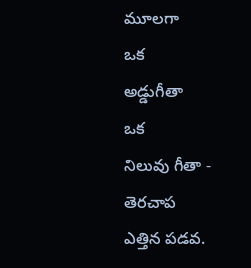మూలగా
ఒక
అడ్డుగీతా
ఒక
నిలువు గీతా -
తెరచాప
ఎత్తిన పడవ.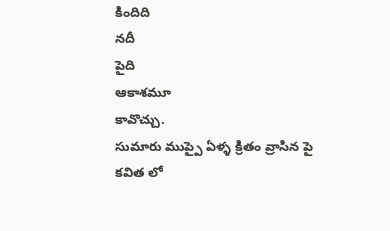కిందిది
నదీ
పైది
ఆకాశమూ
కావొచ్చు.
సుమారు ముప్పై ఏళ్ళ క్రితం వ్రాసిన పై
కవిత లో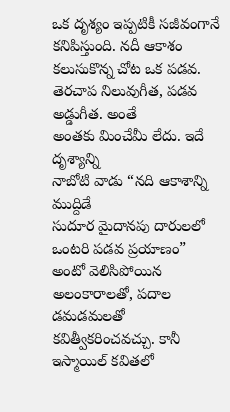ఒక దృశ్యం ఇప్పటికీ సజీవంగానే కనిపిస్తుంది. నదీ ఆకాశం కలుసుకొన్న చోట ఒక పడవ. తెరచాప నిలువుగీత, పడవ అడ్డుగీత. అంతే
అంతకు మించేమీ లేదు. ఇదే దృశ్యాన్ని
నాబోటి వాడు “నది ఆకాశాన్ని ముద్దిడే
సుదూర మైదానపు దారులలో ఒంటరి పడవ ప్రయాణం” అంటో వెలిసిపోయిన అలంకారాలతో, పదాల డమడమలతో కవిత్వీకరించవచ్చు. కానీ ఇస్మాయిల్ కవితలో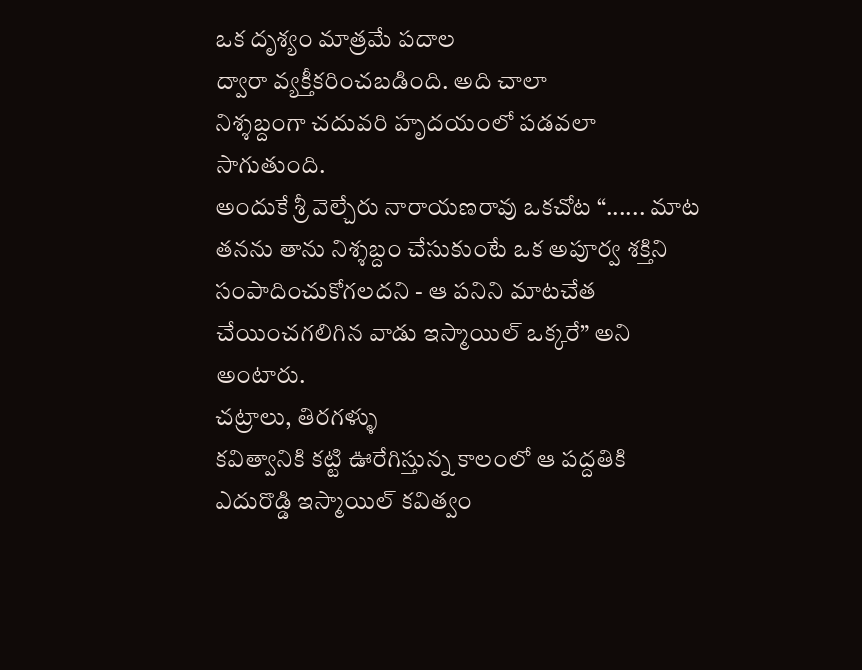ఒక దృశ్యం మాత్రమే పదాల
ద్వారా వ్యక్తీకరించబడింది. అది చాలా
నిశ్శబ్దంగా చదువరి హృదయంలో పడవలా సాగుతుంది.
అందుకే శ్రీ వెల్చేరు నారాయణరావు ఒకచోట “...... మాట తనను తాను నిశ్శబ్దం చేసుకుంటే ఒక అపూర్వ శక్తిని
సంపాదించుకోగలదని - ఆ పనిని మాటచేత
చేయించగలిగిన వాడు ఇస్మాయిల్ ఒక్కరే” అని అంటారు.
చట్రాలు, తిరగళ్ళు
కవిత్వానికి కట్టి ఊరేగిస్తున్న కాలంలో ఆ పద్దతికి ఎదురొడ్డి ఇస్మాయిల్ కవిత్వం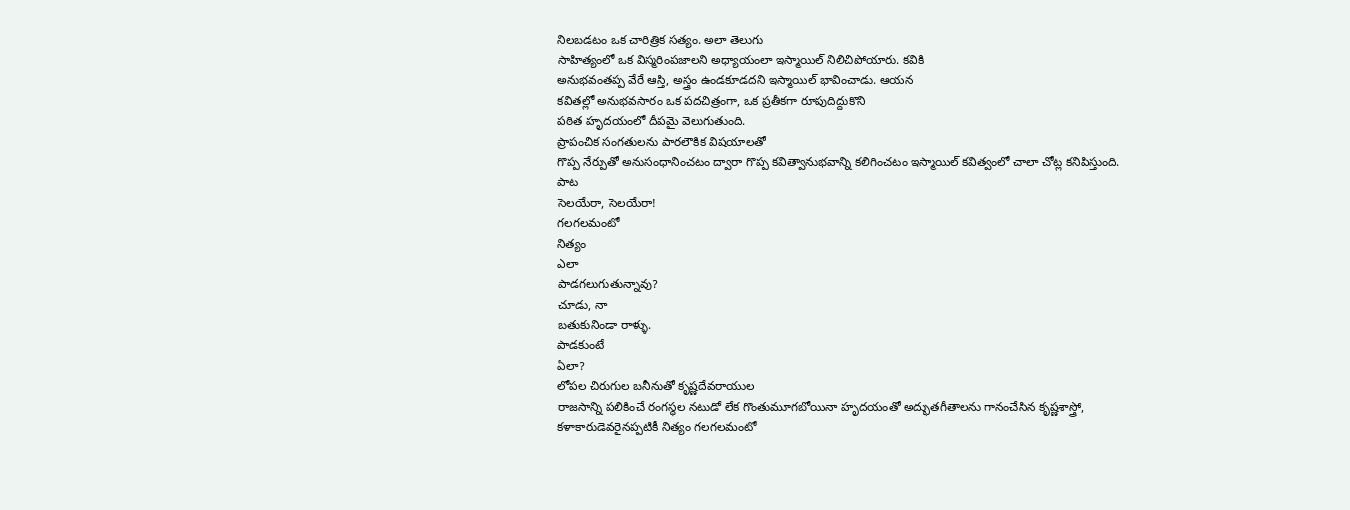నిలబడటం ఒక చారిత్రిక సత్యం. అలా తెలుగు
సాహిత్యంలో ఒక విస్మరింపజాలని అధ్యాయంలా ఇస్మాయిల్ నిలిచిపోయారు. కవికి
అనుభవంతప్ప వేరే ఆస్తి, అస్త్రం ఉండకూడదని ఇస్మాయిల్ భావించాడు. ఆయన
కవితల్లో అనుభవసారం ఒక పదచిత్రంగా, ఒక ప్రతీకగా రూపుదిద్దుకొని
పఠిత హృదయంలో దీపమై వెలుగుతుంది.
ప్రాపంచిక సంగతులను పారలౌకిక విషయాలతో
గొప్ప నేర్పుతో అనుసంధానించటం ద్వారా గొప్ప కవిత్వానుభవాన్ని కలిగించటం ఇస్మాయిల్ కవిత్వంలో చాలా చోట్ల కనిపిస్తుంది.
పాట
సెలయేరా, సెలయేరా!
గలగలమంటో
నిత్యం
ఎలా
పాడగలుగుతున్నావు?
చూడు, నా
బతుకునిండా రాళ్ళు.
పాడకుంటే
ఏలా?
లోపల చిరుగుల బనీనుతో కృష్ణదేవరాయుల
రాజసాన్ని పలికించే రంగస్థల నటుడో లేక గొంతుమూగబోయినా హృదయంతో అద్భుతగీతాలను గానంచేసిన కృష్ణశాస్త్రో,
కళాకారుడెవరైనప్పటికీ నిత్యం గలగలమంటో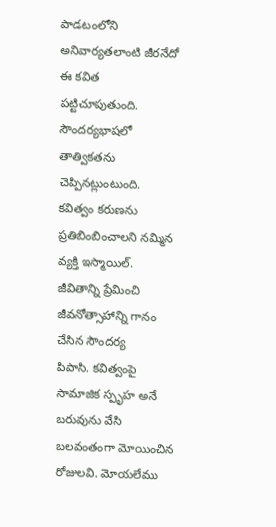పాడటంలోని
అనివార్యతలాంటి జీరనేదో ఈ కవిత పట్టిచూపుతుంది.
సౌందర్యభాషలో తాత్వికతను చెప్పినట్లుంటుంది.
కవిత్వం కరుణను ప్రతిబింబించాలని నమ్మిన
వ్యక్తి ఇస్మాయిల్. జీవితాన్ని ప్రేమించి జీవనోత్సాహాన్ని గానం చేసిన సౌందర్య
పిపాసి. కవిత్వంపై సామాజిక స్పృహ అనే బరువును వేసి బలవంతంగా మోయించిన
రోజులవి. మోయలేము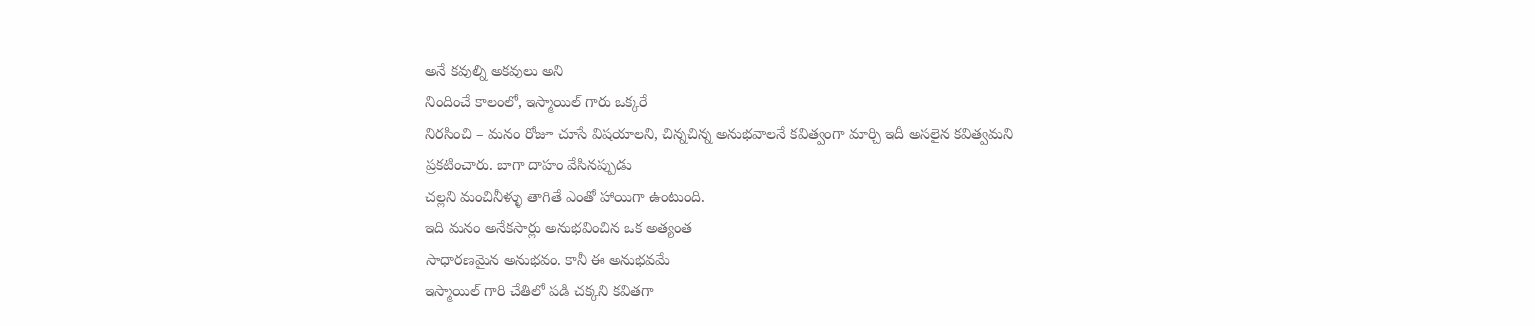అనే కవుల్ని అకవులు అని
నిందించే కాలంలో, ఇస్మాయిల్ గారు ఒక్కరే
నిరసించి – మనం రోజూ చూసే విషయాలని, చిన్నచిన్న అనుభవాలనే కవిత్వంగా మార్చి ఇదీ అసలైన కవిత్వమని
ప్రకటించారు. బాగా దాహం వేసినప్పుడు
చల్లని మంచినీళ్ళు తాగితే ఎంతో హాయిగా ఉంటుంది.
ఇది మనం అనేకసార్లు అనుభవించిన ఒక అత్యంత
సాధారణమైన అనుభవం. కానీ ఈ అనుభవమే
ఇస్మాయిల్ గారి చేతిలో పడి చక్కని కవితగా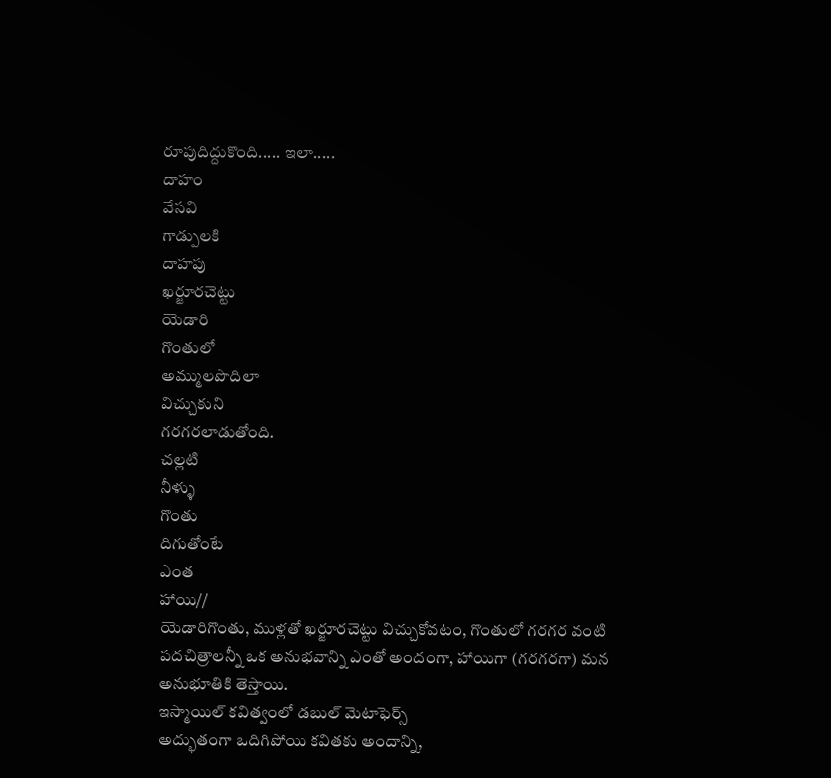రూపుదిద్దుకొంది..... ఇలా.....
దాహం
వేసవి
గాడ్పులకి
దాహపు
ఖర్జూరచెట్టు
యెడారి
గొంతులో
అమ్ములపొదిలా
విచ్చుకుని
గరగరలాడుతోంది.
చల్లటి
నీళ్ళు
గొంతు
దిగుతోంటే
ఎంత
హాయి//
యెడారిగొంతు, ముళ్లతో ఖర్జూరచెట్టు విచ్చుకోవటం, గొంతులో గరగర వంటి పదచిత్రాలన్నీ ఒక అనుభవాన్ని ఎంతో అందంగా, హాయిగా (గరగరగా) మన అనుభూతికి తెస్తాయి.
ఇస్మాయిల్ కవిత్వంలో డబుల్ మెటాఫెర్స్
అద్భుతంగా ఒదిగిపోయి కవితకు అందాన్ని,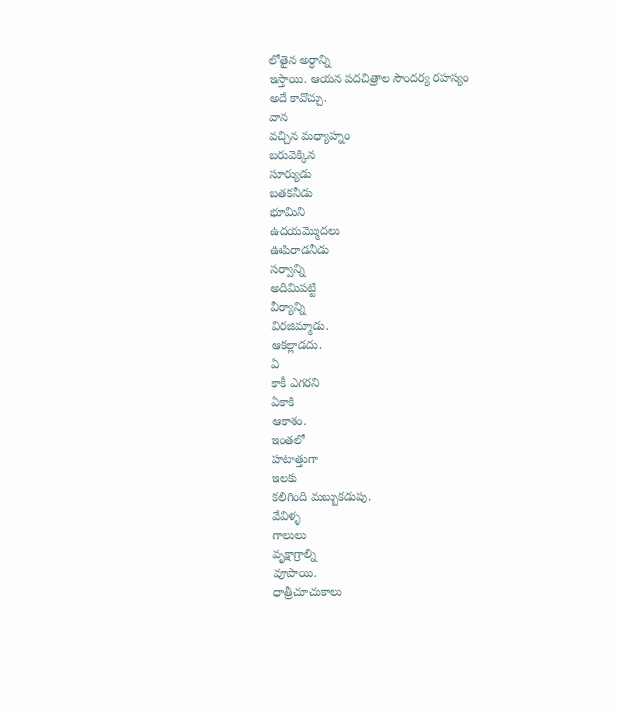లోతైన అర్ధాన్ని
ఇస్తాయి. ఆయన పదచిత్రాల సౌందర్య రహస్యం
అదే కావొచ్చు.
వాన
వచ్చిన మధ్యాహ్నం
బరువెక్కిన
సూర్యుడు
బతకనీడు
భూమిని
ఉదయమ్మొదలు
ఊపిరాడనీడు
సర్వాన్ని
అదిమిపట్టి
వీర్యాన్ని
విరజిమ్మాడు.
ఆకల్లాడదు.
ఏ
కాకీ ఎగరని
ఏకాకి
ఆకాశం.
ఇంతలో
హటాత్తుగా
ఇలకు
కలిగింది మబ్బుకడుపు.
వేవిళ్ళ
గాలులు
వృక్షాగ్రాల్ని
వూపాయి.
ధాత్రీచూచుకాలు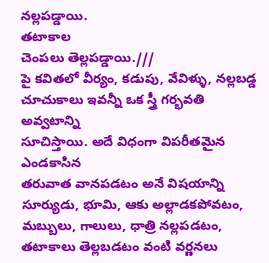నల్లపడ్డాయి.
తటాకాల
చెంపలు తెల్లపడ్డాయి.///
పై కవితలో వీర్యం, కడుపు, వేవిళ్ళు, నల్లబడ్డ చూచుకాలు ఇవన్నీ ఒక స్త్రీ గర్భవతి అవ్వటాన్ని
సూచిస్తాయి. అదే విధంగా విపరీతమైన ఎండకాసిన
తరువాత వానపడటం అనే విషయాన్ని సూర్యుడు, భూమి, ఆకు అల్లాడకపోవటం, మబ్బులు, గాలులు, ధాత్రి నల్లపడటం, తటాకాలు తెల్లబడటం వంటి వర్ణనలు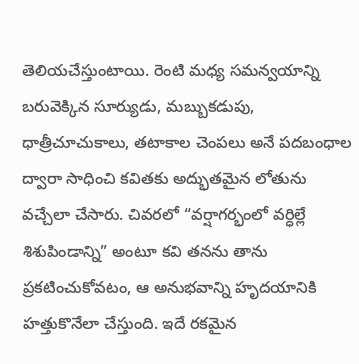తెలియచేస్తుంటాయి. రెంటి మధ్య సమన్వయాన్ని బరువెక్కిన సూర్యుడు, మబ్బుకడుపు, ధాత్రీచూచుకాలు, తటాకాల చెంపలు అనే పదబంధాల ద్వారా సాధించి కవితకు అద్భుతమైన లోతును వచ్చేలా చేసారు. చివరలో “వర్షాగర్భంలో వర్ధిల్లే శిశుపిండాన్ని” అంటూ కవి తనను తాను ప్రకటించుకోవటం, ఆ అనుభవాన్ని హృదయానికి హత్తుకొనేలా చేస్తుంది. ఇదే రకమైన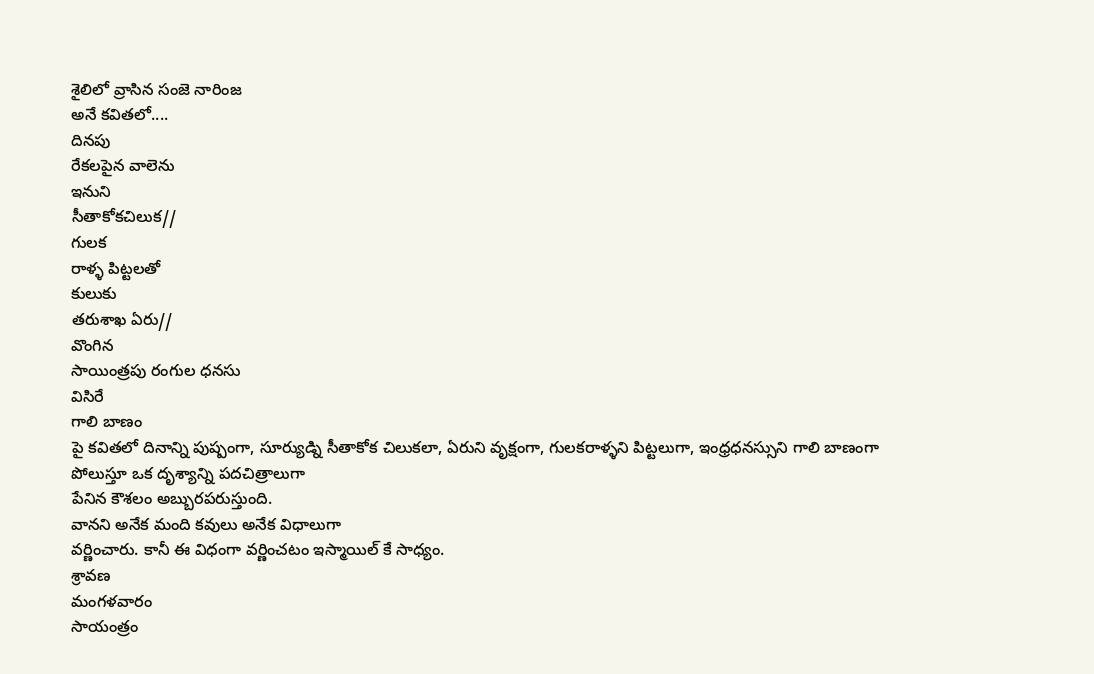శైలిలో వ్రాసిన సంజె నారింజ
అనే కవితలో....
దినపు
రేకలపైన వాలెను
ఇనుని
సీతాకోకచిలుక//
గులక
రాళ్ళ పిట్టలతో
కులుకు
తరుశాఖ ఏరు//
వొంగిన
సాయింత్రపు రంగుల ధనసు
విసిరే
గాలి బాణం
పై కవితలో దినాన్ని పుష్పంగా, సూర్యుడ్ని సీతాకోక చిలుకలా, ఏరుని వృక్షంగా, గులకరాళ్ళని పిట్టలుగా, ఇంధ్రధనస్సుని గాలి బాణంగా
పోలుస్తూ ఒక దృశ్యాన్ని పదచిత్రాలుగా
పేనిన కౌశలం అబ్బురపరుస్తుంది.
వానని అనేక మంది కవులు అనేక విధాలుగా
వర్ణించారు. కానీ ఈ విధంగా వర్ణించటం ఇస్మాయిల్ కే సాధ్యం.
శ్రావణ
మంగళవారం
సాయంత్రం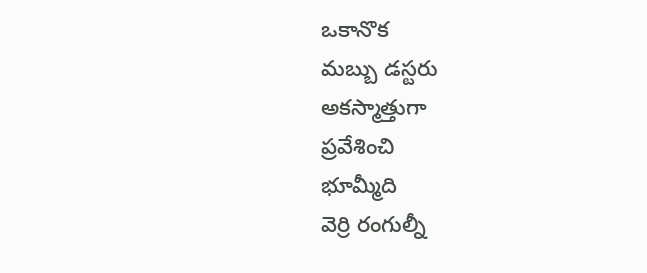ఒకానొక
మబ్బు డస్టరు
అకస్మాత్తుగా
ప్రవేశించి
భూమ్మీది
వెర్రి రంగుల్నీ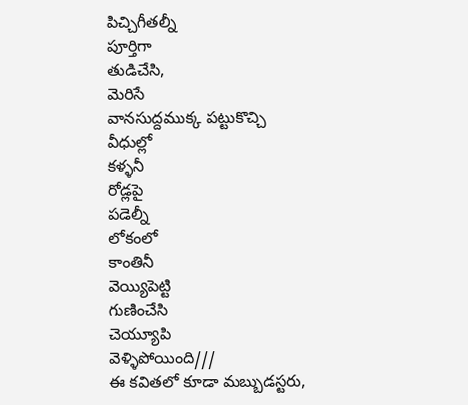పిచ్చిగీతల్నీ
పూర్తిగా
తుడిచేసి,
మెరిసే
వానసుద్దముక్క పట్టుకొచ్చి
వీధుల్లో
కళ్ళనీ
రోడ్లపై
పడెల్నీ
లోకంలో
కాంతినీ
వెయ్యిపెట్టి
గుణించేసి
చెయ్యూపి
వెళ్ళిపోయింది///
ఈ కవితలో కూడా మబ్బుడస్టరు,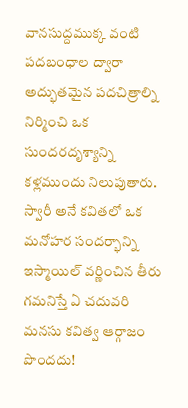వానసుద్దముక్క వంటి పదబంధాల ద్వారా అద్భుతమైన పదచిత్రాల్ని
నిర్మించి ఒక సుందరదృశ్యాన్ని కళ్లముందు నిలుపుతారు.
స్వారీ అనే కవితలో ఒక మనోహర సందర్భాన్ని
ఇస్మాయిల్ వర్ణించిన తీరు గమనిస్తే ఏ చదువరి మనసు కవిత్వ ఆర్గాజం పొందదు!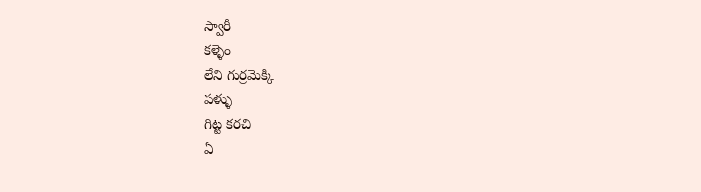స్వారీ
కళ్ళెం
లేని గుర్రమెక్కి
పళ్ళు
గిట్ట కరచి
ఏ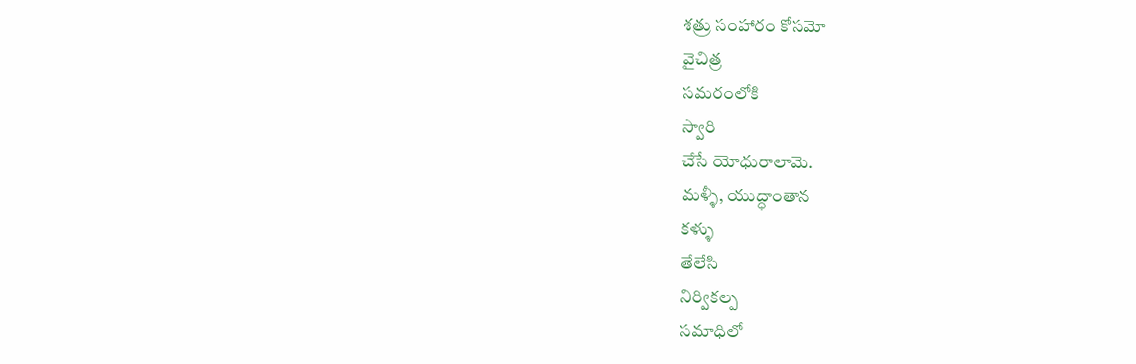శత్రు సంహారం కోసమో
వైచిత్ర
సమరంలోకి
స్వారి
చేసే యోధురాలామె.
మళ్ళీ, యుద్ధాంతాన
కళ్ళు
తేలేసి
నిర్వికల్ప
సమాధిలో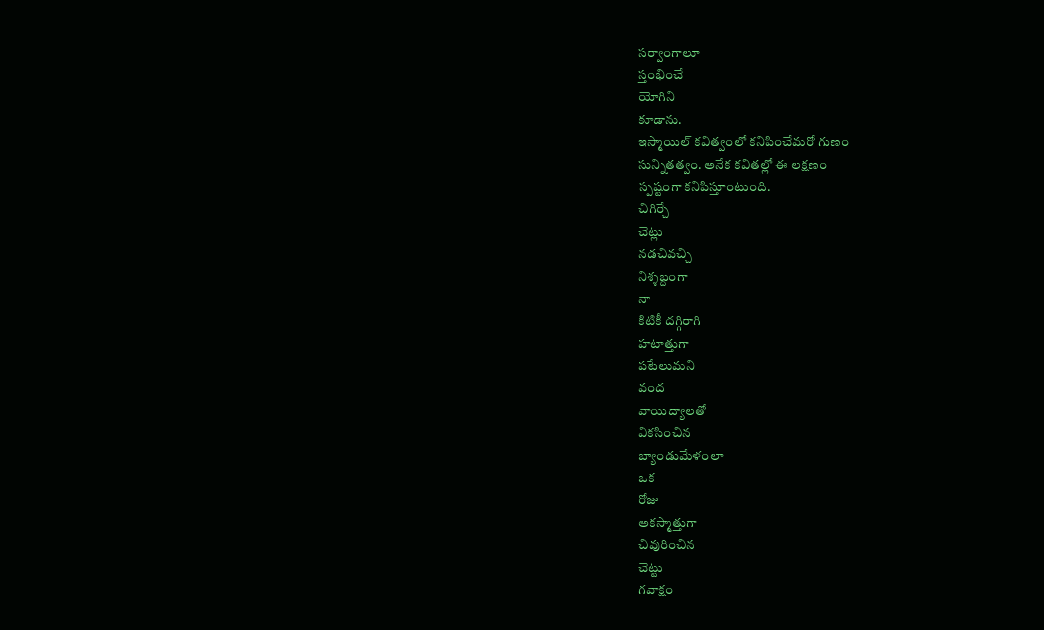సర్వాంగాలూ
స్తంభించే
యోగిని
కూడాను.
ఇస్మాయిల్ కవిత్వంలో కనిపించేమరో గుణం
సున్నితత్వం. అనేక కవితల్లో ఈ లక్షణం
స్పష్టంగా కనిపిస్తూంటుంది.
చిగిర్చే
చెట్లు
నడచివచ్చి
నిశ్శబ్దంగా
నా
కిటికీ దగ్గిరాగి
హటాత్తుగా
పటేలుమని
వంద
వాయిద్యాలతో
వికసించిన
బ్యాండుమేళంలా
ఒక
రోజు
అకస్మాత్తుగా
చివురించిన
చెట్టు
గవాక్షం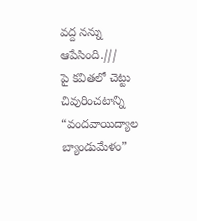వద్ద నన్ను ఆపేసింది.///
పై కవితలో చెట్టు చివురించటాన్ని “వందవాయిద్యాల
బ్యాండుమేళం”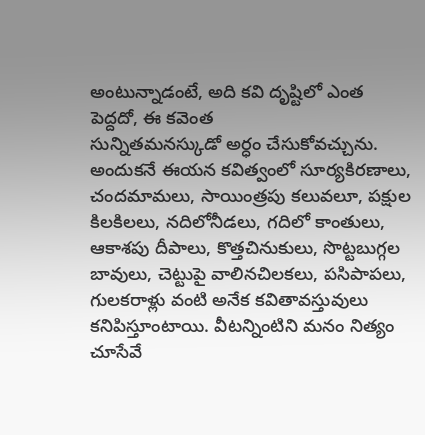అంటున్నాడంటే, అది కవి దృష్టిలో ఎంత పెద్దదో, ఈ కవెంత
సున్నితమనస్కుడో అర్ధం చేసుకోవచ్చును. అందుకనే ఈయన కవిత్వంలో సూర్యకిరణాలు, చందమామలు, సాయింత్రపు కలువలూ, పక్షుల కిలకిలలు, నదిలోనీడలు, గదిలో కాంతులు, ఆకాశపు దీపాలు, కొత్తచినుకులు, సొట్టబుగ్గల బావులు, చెట్టుపై వాలినచిలకలు, పసిపాపలు, గులకరాళ్లు వంటి అనేక కవితావస్తువులు కనిపిస్తూంటాయి. వీటన్నింటిని మనం నిత్యం చూసేవే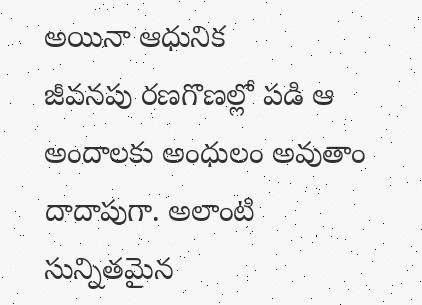అయినా ఆధునిక
జీవనపు రణగొణల్లో పడి ఆ అందాలకు అంధులం అవుతాం దాదాపుగా. అలాంటి సున్నితమైన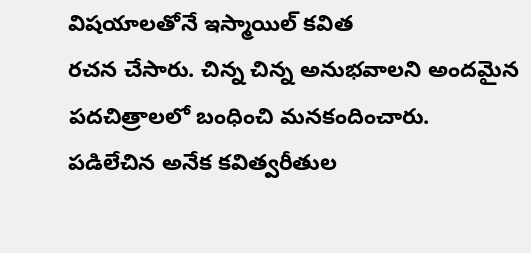విషయాలతోనే ఇస్మాయిల్ కవిత
రచన చేసారు. చిన్న చిన్న అనుభవాలని అందమైన
పదచిత్రాలలో బంధించి మనకందించారు.
పడిలేచిన అనేక కవిత్వరీతుల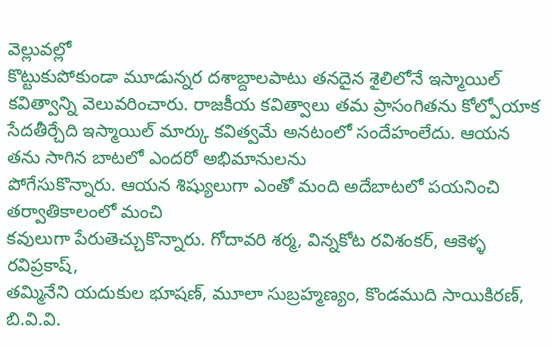వెల్లువల్లో
కొట్టుకుపోకుండా మూడున్నర దశాబ్దాలపాటు తనదైన శైలిలోనే ఇస్మాయిల్ కవిత్వాన్ని వెలువరించారు. రాజకీయ కవిత్వాలు తమ ప్రాసంగితను కోల్పోయాక
సేదతీర్చేది ఇస్మాయిల్ మార్కు కవిత్వమే అనటంలో సందేహంలేదు. ఆయన తను సాగిన బాటలో ఎందరో అభిమానులను
పోగేసుకొన్నారు. ఆయన శిష్యులుగా ఎంతో మంది అదేబాటలో పయనించి తర్వాతికాలంలో మంచి
కవులుగా పేరుతెచ్చుకొన్నారు. గోదావరి శర్మ, విన్నకోట రవిశంకర్, ఆకెళ్ళ రవిప్రకాష్,
తమ్మినేని యదుకుల భూషణ్, మూలా సుబ్రహ్మణ్యం, కొండముది సాయికిరణ్, బి.వి.వి.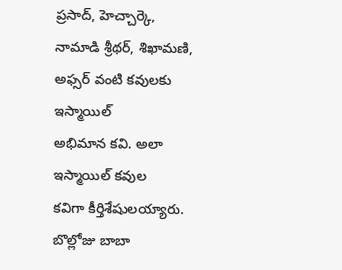ప్రసాద్, హెచ్చార్కె, నామాడి శ్రీథర్, శిఖామణి, అఫ్సర్ వంటి కవులకు ఇస్మాయిల్
అభిమాన కవి. అలా ఇస్మాయిల్ కవుల
కవిగా కీర్తిశేషులయ్యారు.
బొల్లోజు బాబా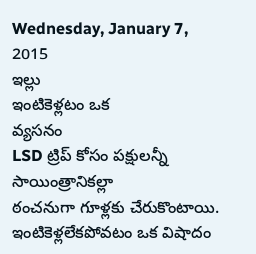Wednesday, January 7, 2015
ఇల్లు
ఇంటికెళ్లటం ఒక
వ్యసనం
LSD ట్రిప్ కోసం పక్షులన్నీ
సాయింత్రానికల్లా
ఠంచనుగా గూళ్లకు చేరుకొంటాయి.
ఇంటికెళ్లలేకపోవటం ఒక విషాదం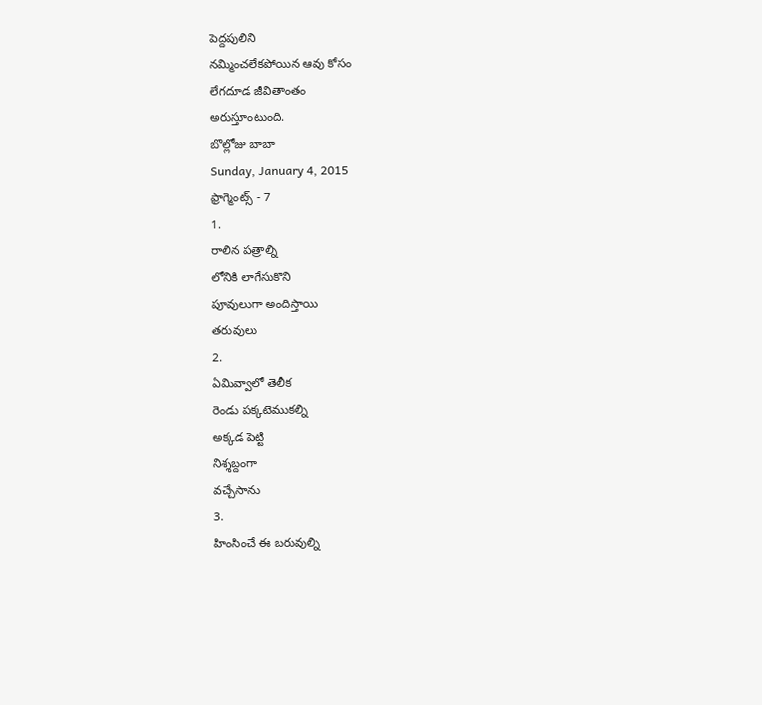పెద్దపులిని
నమ్మించలేకపోయిన ఆవు కోసం
లేగదూడ జీవితాంతం
అరుస్తూంటుంది.
బొల్లోజు బాబా
Sunday, January 4, 2015
ఫ్రాగ్మెంట్స్ - 7
1.
రాలిన పత్రాల్ని
లోనికి లాగేసుకొని
పూవులుగా అందిస్తాయి
తరువులు
2.
ఏమివ్వాలో తెలీక
రెండు పక్కటెముకల్ని
అక్కడ పెట్టి
నిశ్శబ్దంగా
వచ్చేసాను
3.
హింసించే ఈ బరువుల్ని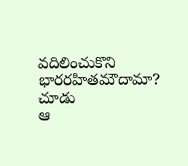వదిలించుకొని
భారరహితమౌదామా?
చూడు
ఆ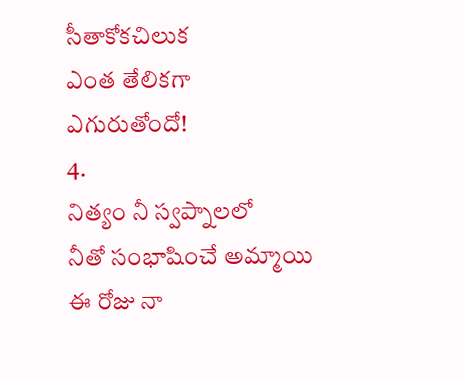సీతాకోకచిలుక
ఎంత తేలికగా
ఎగురుతోందో!
4.
నిత్యం నీ స్వప్నాలలో
నీతో సంభాషించే అమ్మాయి
ఈ రోజు నా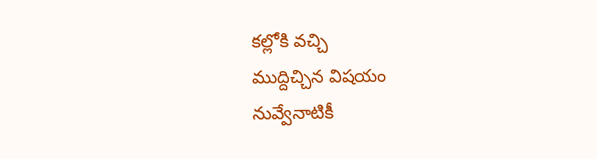కల్లోకి వచ్చి
ముద్దిచ్చిన విషయం
నువ్వేనాటికీ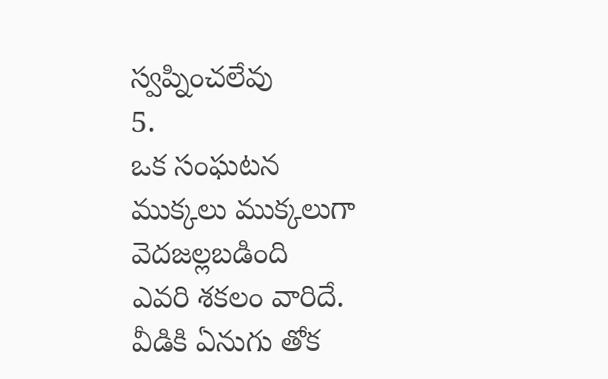స్వప్నించలేవు
5.
ఒక సంఘటన
ముక్కలు ముక్కలుగా
వెదజల్లబడింది
ఎవరి శకలం వారిదే.
వీడికి ఏనుగు తోక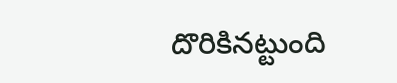దొరికినట్టుంది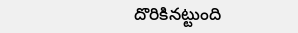దొరికినట్టుంది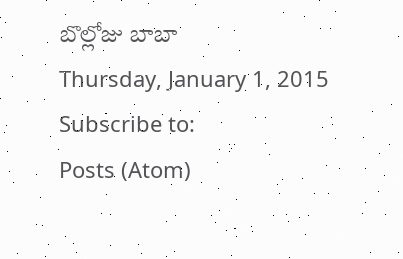బొల్లోజు బాబా
Thursday, January 1, 2015
Subscribe to:
Posts (Atom)